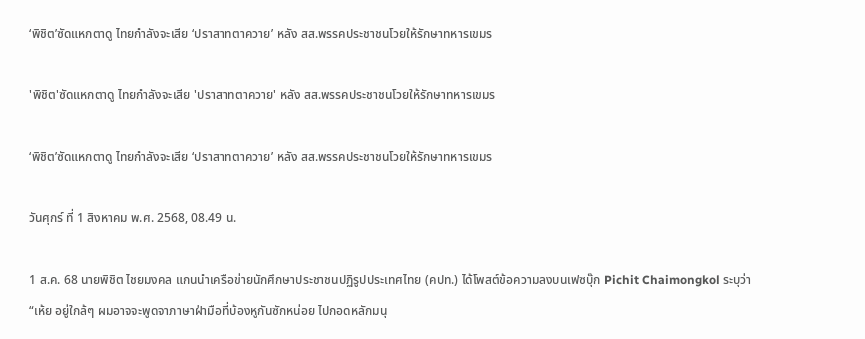‘พิชิต’ซัดแหกตาดู ไทยกำลังจะเสีย ‘ปราสาทตาควาย’ หลัง สส.พรรคประชาชนโวยให้รักษาทหารเขมร

'พิชิต'ซัดแหกตาดู ไทยกำลังจะเสีย 'ปราสาทตาควาย' หลัง สส.พรรคประชาชนโวยให้รักษาทหารเขมร

‘พิชิต’ซัดแหกตาดู ไทยกำลังจะเสีย ‘ปราสาทตาควาย’ หลัง สส.พรรคประชาชนโวยให้รักษาทหารเขมร

วันศุกร์ ที่ 1 สิงหาคม พ.ศ. 2568, 08.49 น.

1 ส.ค. 68 นายพิชิต ไชยมงคล แกนนำเครือข่ายนักศึกษาประชาชนปฏิรูปประเทศไทย (คปท.) ได้โพสต์ข้อความลงบนเฟซบุ๊ก Pichit Chaimongkol ระบุว่า “เห้ย อยู่ใกล้ๆ ผมอาจจะพูดจาภาษาฝ่ามือที่บ้องหูกันซักหน่อย ไปกอดหลักมนุ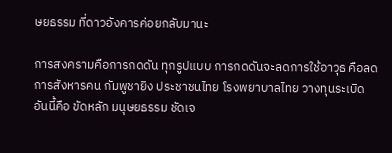ษยธรรม ที่ดาวอังคารค่อยกลับมานะ

การสงครามคือการกดดัน ทุกรูปแบบ การกดดันจะลดการใช้อาวุธ คือลดการสังหารคน กัมพูชายิง ประชาชนไทย โรงพยาบาลไทย วางทุนระเบิด อันนี้คือ ขัดหลัก มนุษยธรรม ชัดเจ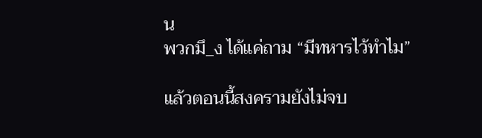น
พวกมึ_ง ได้แค่ถาม “มีทหารไว้ทำไม”

แล้วตอนนี้สงครามยังไม่จบ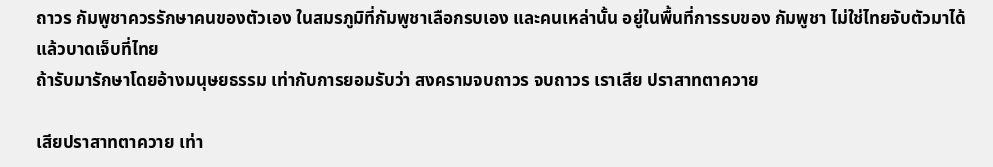ถาวร กัมพูชาควรรักษาคนของตัวเอง ในสมรภูมิที่กัมพูชาเลือกรบเอง และคนเหล่านั้น อยู่ในพื้นที่การรบของ กัมพูชา ไม่ใช่ไทยจับตัวมาได้แล้วบาดเจ็บที่ไทย
ถ้ารับมารักษาโดยอ้างมนุษยธรรม เท่ากับการยอมรับว่า สงครามจบถาวร จบถาวร เราเสีย ปราสาทตาควาย

เสียปราสาทตาควาย เท่า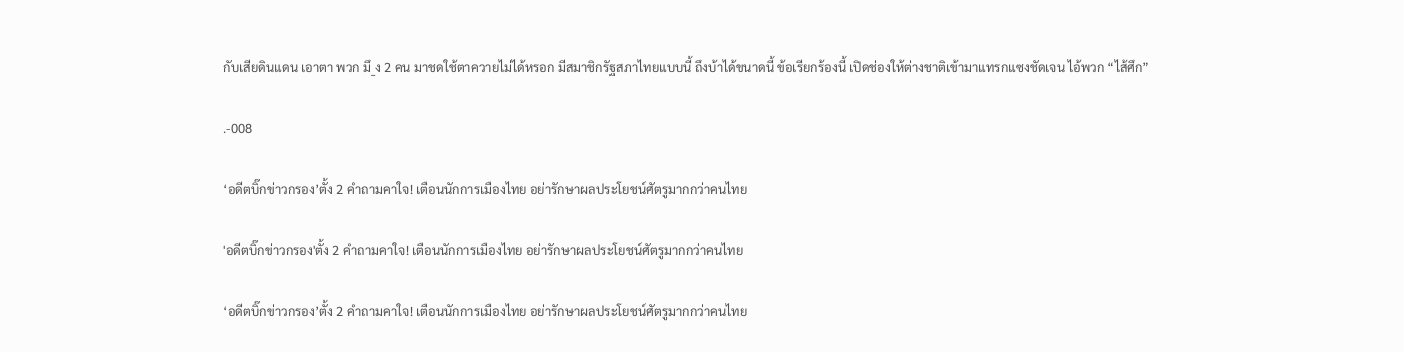กับเสียดินแดน เอาตา พวก มึ_ง 2 คน มาชดใช้ตาควายไม่ได้หรอก มีสมาชิกรัฐสภาไทยแบบนี้ ถึงบ้าได้ขนาดนี้ ข้อเรียกร้องนี้ เปิดช่องให้ต่างชาติเข้ามาแทรกแซงชัดเจน ไอ้พวก “ไส้ศึก”

.-008

‘อดีตบิ๊กข่าวกรอง’ตั้ง 2 คำถามคาใจ! เตือนนักการเมืองไทย อย่ารักษาผลประโยชน์ศัตรูมากกว่าคนไทย

'อดีตบิ๊กข่าวกรอง'ตั้ง 2 คำถามคาใจ! เตือนนักการเมืองไทย อย่ารักษาผลประโยชน์ศัตรูมากกว่าคนไทย

‘อดีตบิ๊กข่าวกรอง’ตั้ง 2 คำถามคาใจ! เตือนนักการเมืองไทย อย่ารักษาผลประโยชน์ศัตรูมากกว่าคนไทย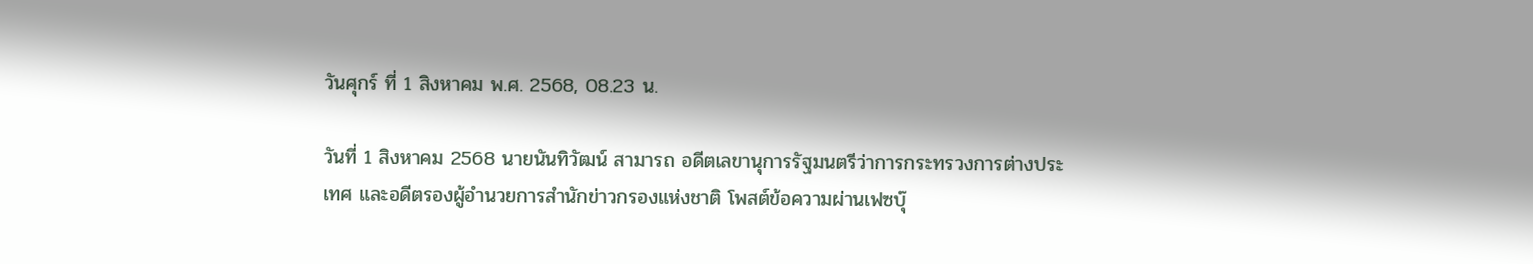วันศุกร์ ที่ 1 สิงหาคม พ.ศ. 2568, 08.23 น.

วันที่ 1 สิงหาคม 2568 นายนันทิวัฒน์ สามารถ อดีตเลขานุการรัฐมนตรีว่าการกระทรวงการต่างประเทศ และอดีตรองผู้อำนวยการสำนักข่าวกรองแห่งชาติ โพสต์ข้อความผ่านเฟซบุ๊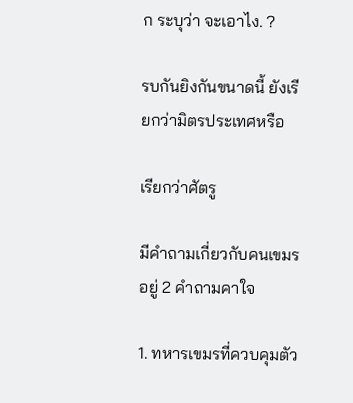ก ระบุว่า จะเอาไง. ?

รบกันยิงกันขนาดนี้ ยังเรียกว่ามิตรประเทศหรือ

เรียกว่าศัตรู

มีคำถามเกี่ยวกับคนเขมรอยู่ 2 คำถามคาใจ

1. ทหารเขมรที่ควบคุมตัว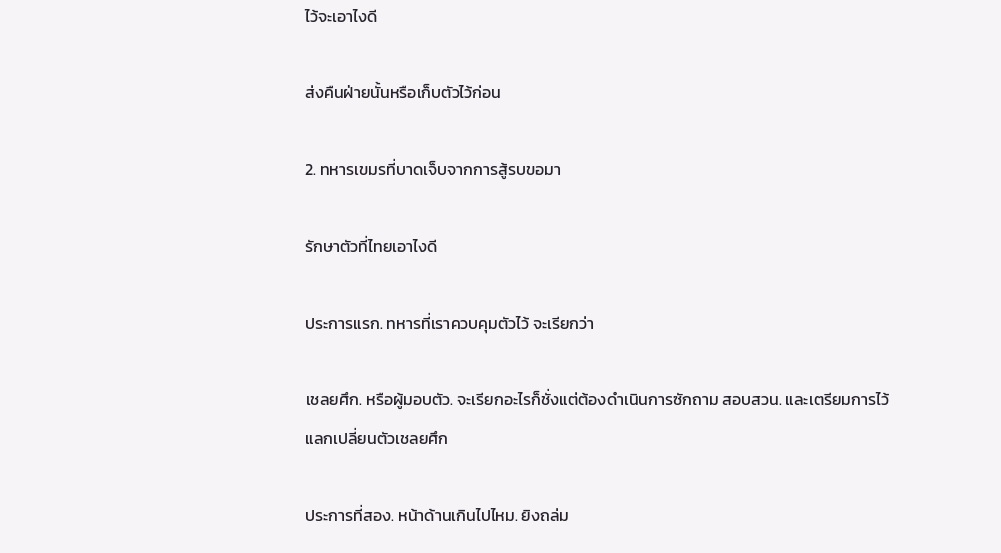ไว้จะเอาไงดี

ส่งคืนฝ่ายนั้นหรือเก็บตัวไว้ก่อน

2. ทหารเขมรที่บาดเจ็บจากการสู้รบขอมา

รักษาตัวที่ไทยเอาไงดี

ประการแรก. ทหารที่เราควบคุมตัวไว้ จะเรียกว่า

เชลยศึก. หรือผู้มอบตัว. จะเรียกอะไรก็ชั่งแต่ต้องดำเนินการซักถาม สอบสวน. และเตรียมการไว้แลกเปลี่ยนตัวเชลยศึก

ประการที่สอง. หน้าด้านเกินไปไหม. ยิงถล่ม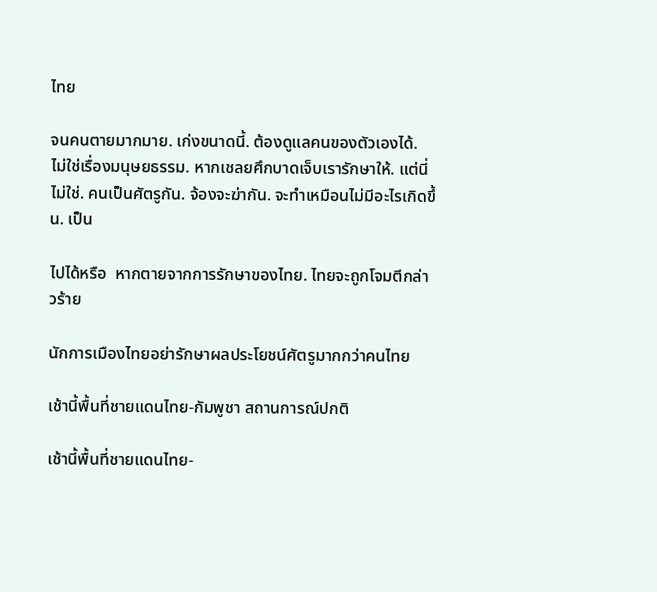ไทย

จนคนตายมากมาย. เก่งขนาดนี้. ต้องดูแลคนของตัวเองได้. ไม่ใช่เรื่องมนุษยธรรม. หากเชลยศึกบาดเจ็บเรารักษาให้. แต่นี่ไม่ใช่. คนเป็นศัตรูกัน. จ้องจะฆ่ากัน. จะทำเหมือนไม่มีอะไรเกิดขึ้น. เป็น

ไปได้หรือ  หากตายจากการรักษาของไทย. ไทยจะถูกโจมตีกล่าวร้าย

นักการเมืองไทยอย่ารักษาผลประโยชน์ศัตรูมากกว่าคนไทย

เช้านี้พื้นที่ชายแดนไทย-กัมพูชา สถานการณ์ปกติ

เช้านี้พื้นที่ชายแดนไทย-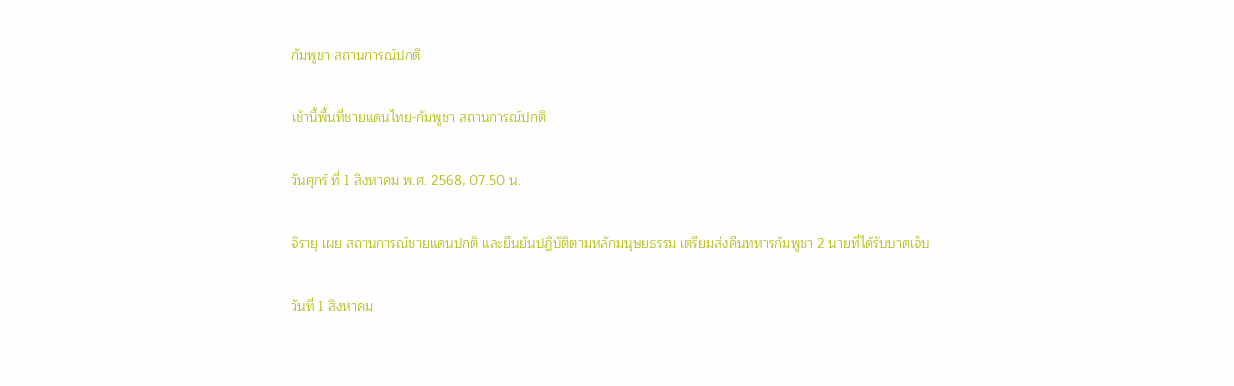กัมพูชา สถานการณ์ปกติ

เช้านี้พื้นที่ชายแดนไทย-กัมพูชา สถานการณ์ปกติ

วันศุกร์ ที่ 1 สิงหาคม พ.ศ. 2568, 07.50 น.

จิรายุ เผย สถานการณ์ชายแดนปกติ และยืนยันปฏิบัติตามหลักมนุษยธรรม เตรียมส่งคืนทหารกัมพูชา 2 นายที่ได้รับบาดเจ็บ

วันที่ 1 สิงหาคม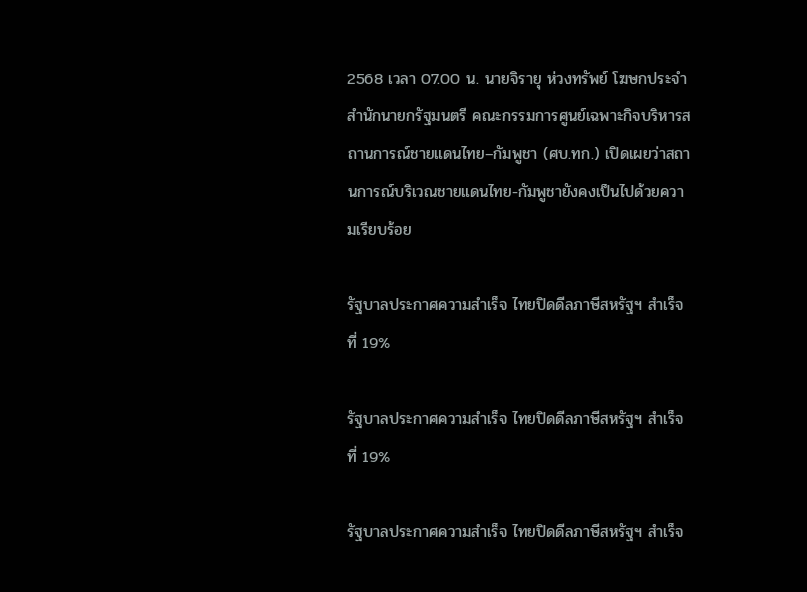2568 เวลา 07.00 น. นายจิรายุ ห่วงทรัพย์ โฆษกประจำสำนักนายกรัฐมนตรี คณะกรรมการศูนย์เฉพาะกิจบริหารสถานการณ์ชายแดนไทย–กัมพูชา (ศบ.ทก.) เปิดเผยว่าสถานการณ์บริเวณชายแดนไทย-กัมพูชายังคงเป็นไปด้วยความเรียบร้อย

รัฐบาลประกาศความสำเร็จ ไทยปิดดีลภาษีสหรัฐฯ สำเร็จที่ 19%

รัฐบาลประกาศความสำเร็จ ไทยปิดดีลภาษีสหรัฐฯ สำเร็จที่ 19%

รัฐบาลประกาศความสำเร็จ ไทยปิดดีลภาษีสหรัฐฯ สำเร็จ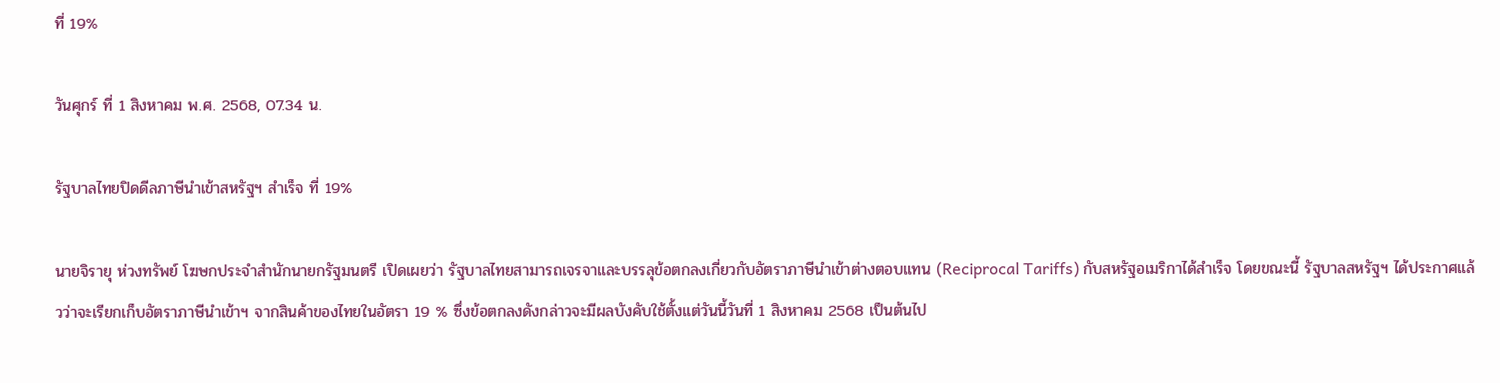ที่ 19%

วันศุกร์ ที่ 1 สิงหาคม พ.ศ. 2568, 07.34 น.

รัฐบาลไทยปิดดีลภาษีนำเข้าสหรัฐฯ สำเร็จ ที่ 19%

นายจิรายุ ห่วงทรัพย์ โฆษกประจำสำนักนายกรัฐมนตรี เปิดเผยว่า รัฐบาลไทยสามารถเจรจาและบรรลุข้อตกลงเกี่ยวกับอัตราภาษีนำเข้าต่างตอบแทน (Reciprocal Tariffs) กับสหรัฐอเมริกาได้สำเร็จ โดยขณะนี้ รัฐบาลสหรัฐฯ ได้ประกาศแล้วว่าจะเรียกเก็บอัตราภาษีนำเข้าฯ จากสินค้าของไทยในอัตรา 19 % ซึ่งข้อตกลงดังกล่าวจะมีผลบังคับใช้ตั้งแต่วันนี้วันที่ 1 สิงหาคม 2568 เป็นต้นไป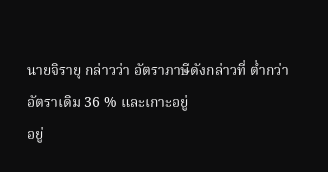นายจิรายุ กล่าวว่า อัตราภาษีดังกล่าวที่ ต่ำกว่า อัตราเดิม 36 % และเกาะอยู่
อยู่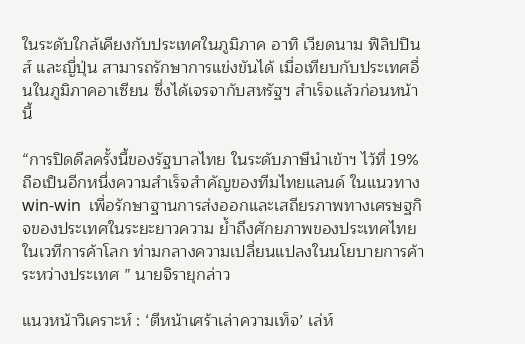ในระดับใกล้เคียงกับประเทศในภูมิภาค อาทิ เวียดนาม ฟิลิปปินส์ และญี่ปุ่น สามารถรักษาการแข่งขันได้ เมื่อเทียบกับประเทศอื่นในภูมิภาคอาเซียน ซึ่งได้เจรจากับสหรัฐฯ สำเร็จแล้วก่อนหน้านี้

“การปิดดีลครั้งนี้ของรัฐบาลไทย ในระดับภาษีนำเข้าฯ ไว้ที่ 19%  ถือเป็นอีกหนึ่งความสำเร็จสำคัญของทีมไทยแลนด์ ในแนวทาง win-win  เพื่อรักษาฐานการส่งออกและเสถียรภาพทางเศรษฐกิจของประเทศในระยะยาวความ ย้ำถึงศักยภาพของประเทศไทยในเวทีการค้าโลก ท่ามกลางความเปลี่ยนแปลงในนโยบายการค้าระหว่างประเทศ ” นายจิรายุกล่าว

แนวหน้าวิเคราะห์ : ‘ตีหน้าเศร้าเล่าความเท็จ’ เล่ห์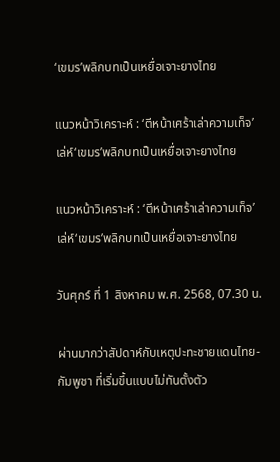‘เขมร’พลิกบทเป็นเหยื่อเจาะยางไทย

แนวหน้าวิเคราะห์ : ‘ตีหน้าเศร้าเล่าความเท็จ’ เล่ห์‘เขมร’พลิกบทเป็นเหยื่อเจาะยางไทย

แนวหน้าวิเคราะห์ : ‘ตีหน้าเศร้าเล่าความเท็จ’ เล่ห์‘เขมร’พลิกบทเป็นเหยื่อเจาะยางไทย

วันศุกร์ ที่ 1 สิงหาคม พ.ศ. 2568, 07.30 น.

ผ่านมากว่าสัปดาห์กับเหตุปะทะชายแดนไทย-กัมพูชา ที่เริ่มขึ้นแบบไม่ทันตั้งตัว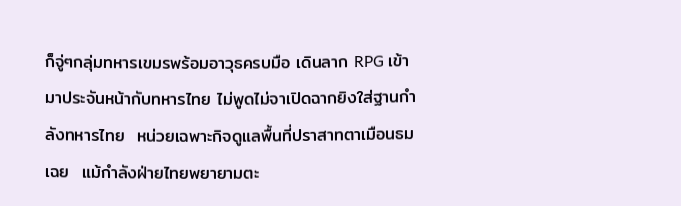ก็จู่ๆกลุ่มทหารเขมรพร้อมอาวุธครบมือ เดินลาก RPG เข้ามาประจันหน้ากับทหารไทย ไม่พูดไม่จาเปิดฉากยิงใส่ฐานกำลังทหารไทย  หน่วยเฉพาะกิจดูแลพื้นที่ปราสาทตาเมือนธมเฉย  แม้กำลังฝ่ายไทยพยายามตะ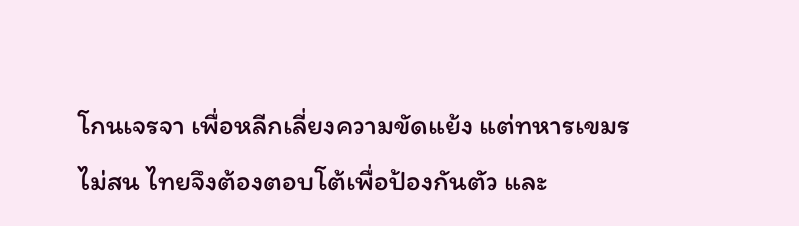โกนเจรจา เพื่อหลีกเลี่ยงความขัดแย้ง แต่ทหารเขมรไม่สน ไทยจึงต้องตอบโต้เพื่อป้องกันตัว และ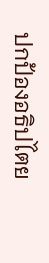ปกป้องอธิปไตย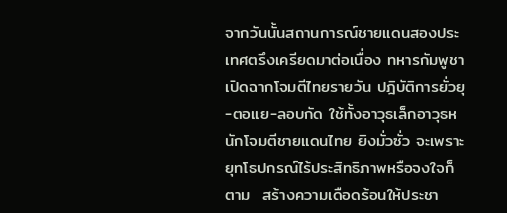จากวันนั้นสถานการณ์ชายแดนสองประเทศตรึงเครียดมาต่อเนื่อง ทหารกัมพูชาเปิดฉากโจมตีไทยรายวัน ปฎิบัติการยั่วยุ-ตอแย-ลอบกัด ใช้ทั้งอาวุธเล็กอาวุธหนักโจมตีชายแดนไทย ยิงมั่วซั่ว จะเพราะยุทโธปกรณ์ไร้ประสิทธิภาพหรือจงใจก็ตาม  สร้างความเดือดร้อนให้ประชา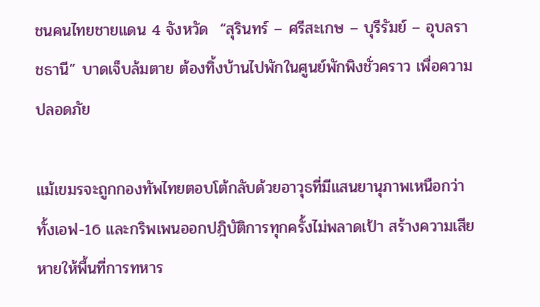ชนคนไทยชายแดน 4 จังหวัด  “สุรินทร์ – ศรีสะเกษ – บุรีรัมย์ – อุบลราชธานี” บาดเจ็บล้มตาย ต้องทิ้งบ้านไปพักในศูนย์พักพิงชั่วคราว เพื่อความปลอดภัย

แม้เขมรจะถูกกองทัพไทยตอบโต้กลับด้วยอาวุธที่มีแสนยานุภาพเหนือกว่า ทั้งเอฟ-16 และกริพเพนออกปฎิบัติการทุกครั้งไม่พลาดเป้า สร้างความเสียหายให้พื้นที่การทหาร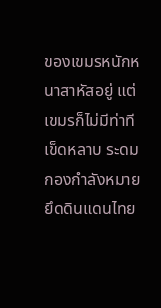ของเขมรหนักหนาสาหัสอยู่ แต่เขมรก็ไม่มีท่าทีเข็ดหลาบ ระดมกองกำลังหมายยึดดินแดนไทย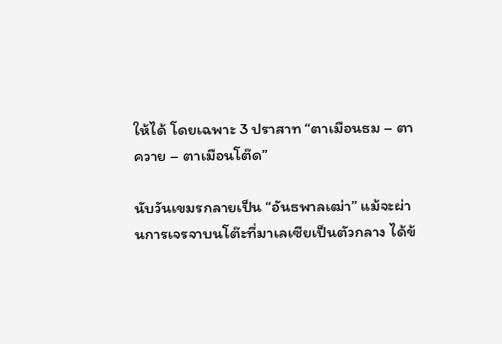ให้ได้ โดยเฉพาะ 3 ปราสาท “ตาเมือนธม – ตาควาย – ตาเมือนโต๊ด”

นับวันเขมรกลายเป็น “อันธพาลเฒ่า” แม้จะผ่านการเจรจาบนโต๊ะที่มาเลเซียเป็นตัวกลาง ได้ข้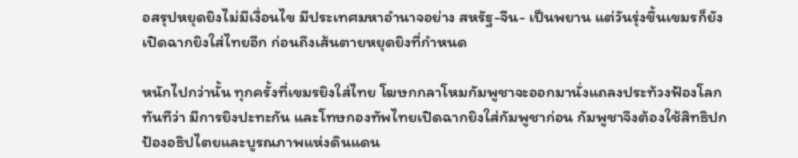อสรุปหยุดยิงไม่มีเงื่อนไข มีประเทศมหาอำนาจอย่าง สหรัฐ-จีน- เป็นพยาน แต่วันรุ่งขึ้นเขมรก็ยังเปิดฉากยิงใส่ไทยอีก ก่อนถึงเส้นตายหยุดยิงที่กำหนด

หนักไปกว่านั้น ทุกครั้งที่เขมรยิงใส่ไทย โฆษกกลาโหมกัมพูชาจะออกมานั่งแถลงประท้วงฟ้องโลกทันทีว่า มีการยิงปะทะกัน และโทษกองทัพไทยเปิดฉากยิงใส่กัมพูชาก่อน กัมพูชาจึงต้องใช้สิทธิปกป้องอธิปไตยและบูรณภาพแห่งดินแดน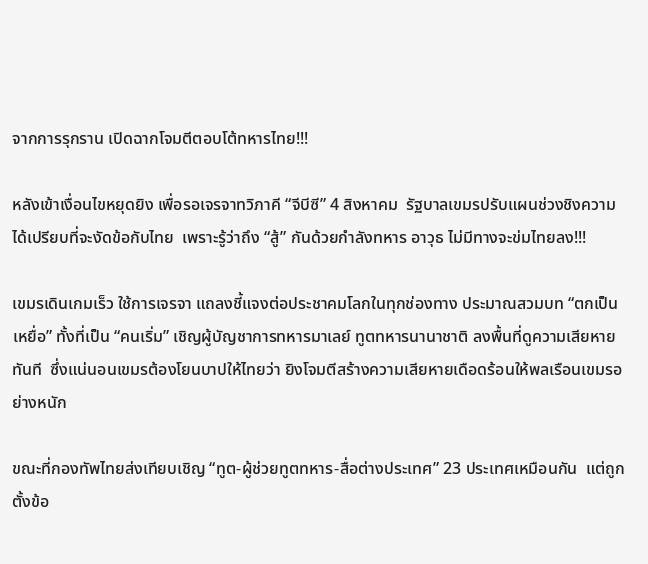จากการรุกราน เปิดฉากโจมตีตอบโต้ทหารไทย!!!

หลังเข้าเงื่อนไขหยุดยิง เพื่อรอเจรจาทวิภาคี “จีบีซี” 4 สิงหาคม  รัฐบาลเขมรปรับแผนช่วงชิงความได้เปรียบที่จะงัดข้อกับไทย  เพราะรู้ว่าถึง “สู้” กันด้วยกำลังทหาร อาวุธ ไม่มีทางจะข่มไทยลง!!!

เขมรเดินเกมเร็ว ใช้การเจรจา แถลงชี้แจงต่อประชาคมโลกในทุกช่องทาง ประมาณสวมบท “ตกเป็นเหยื่อ” ทั้งที่เป็น “คนเริ่ม” เชิญผู้บัญชาการทหารมาเลย์ ทูตทหารนานาชาติ ลงพื้นที่ดูความเสียหายทันที  ซึ่งแน่นอนเขมรต้องโยนบาปให้ไทยว่า ยิงโจมตีสร้างความเสียหายเดือดร้อนให้พลเรือนเขมรอย่างหนัก

ขณะที่กองทัพไทยส่งเทียบเชิญ “ทูต-ผู้ช่วยทูตทหาร-สื่อต่างประเทศ” 23 ประเทศเหมือนกัน  แต่ถูกตั้งข้อ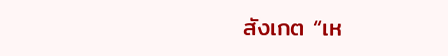สังเกต “เห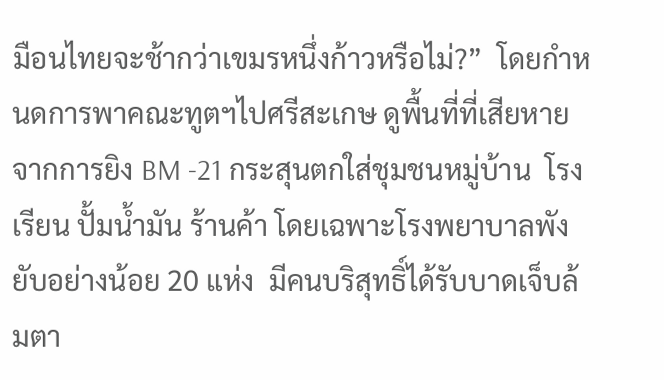มือนไทยจะช้ากว่าเขมรหนึ่งก้าวหรือไม่?”  โดยกำหนดการพาคณะทูตฯไปศรีสะเกษ ดูพื้นที่ที่เสียหายจากการยิง BM -21 กระสุนตกใส่ชุมชนหมู่บ้าน  โรงเรียน ปั้มน้ำมัน ร้านค้า โดยเฉพาะโรงพยาบาลพังยับอย่างน้อย 20 แห่ง  มีคนบริสุทธิ์ได้รับบาดเจ็บล้มตา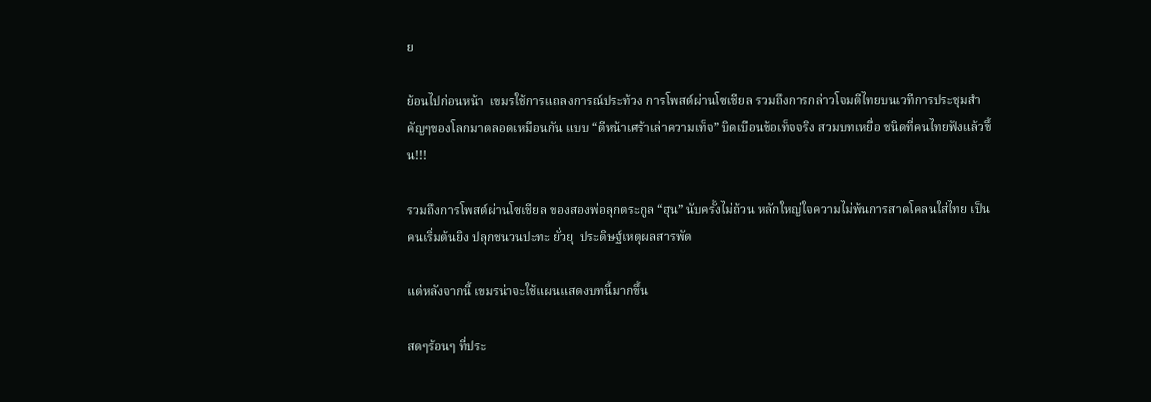ย

ย้อนไปก่อนหน้า  เขมรใช้การแถลงการณ์ประท้วง การโพสต์ผ่านโซเชียล รวมถึงการกล่าวโจมตีไทยบนเวทีการประชุมสำคัญๆของโลกมาตลอดเหมือนกัน แบบ “ตีหน้าเศร้าเล่าความเท็จ” บิดเบือนข้อเท็จจริง สวมบทเหยื่อ ชนิดที่คนไทยฟังแล้วขึ้น!!!

รวมถึงการโพสต์ผ่านโซเชียล ของสองพ่อลุกตระกูล “ฮุน” นับครั้งไม่ถ้วน หลักใหญ่ใจความไม่พ้นการสาดโคลนใส่ไทย เป็นคนเริ่มต้นยิง ปลุกชนวนปะทะ ยั่วยุ  ประดิษฐ์เหตุผลสารพัด

แต่หลังจากนี้ เขมรน่าจะใช้แผนแสดงบทนี้มากขึ้น

สดๆร้อนๆ ที่ประ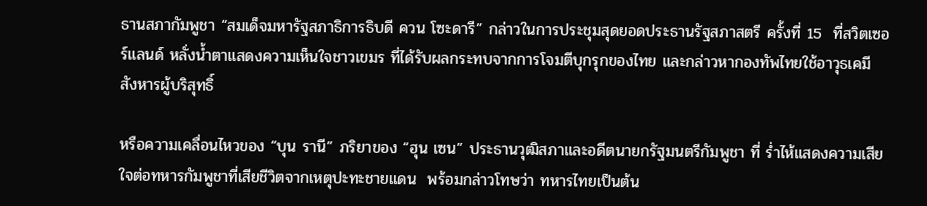ธานสภากัมพูชา “สมเด็จมหารัฐสภาธิการธิบดี ควน โซะดารี” กล่าวในการประชุมสุดยอดประธานรัฐสภาสตรี ครั้งที่ 15  ที่สวิตเซอร์แลนด์ หลั่งน้ำตาแสดงความเห็นใจชาวเขมร ที่ได้รับผลกระทบจากการโจมตีบุกรุกของไทย และกล่าวหากองทัพไทยใช้อาวุธเคมี สังหารผู้บริสุทธิ์

หรือความเคลื่อนไหวของ “บุน รานี” ภริยาของ “ฮุน เซน” ประธานวุฒิสภาและอดีตนายกรัฐมนตรีกัมพูชา ที่ ร่ำไห้แสดงความเสียใจต่อทหารกัมพูชาที่เสียชีวิตจากเหตุปะทะชายแดน  พร้อมกล่าวโทษว่า ทหารไทยเป็นต้น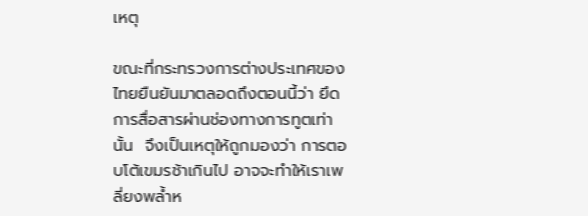เหตุ

ขณะที่กระทรวงการต่างประเทศของไทยยืนยันมาตลอดถึงตอนนี้ว่า ยึดการสื่อสารผ่านช่องทางการทูตเท่านั้น  จึงเป็นเหตุให้ถูกมองว่า การตอบโต้เขมรช้าเกินไป อาจจะทำให้เราเพลี่ยงพล้ำห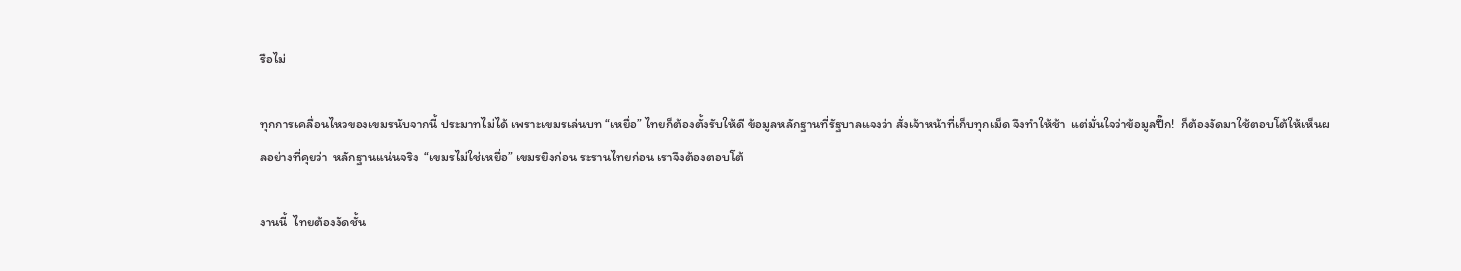รือไม่

ทุกการเคลื่อนไหวของเขมรนับจากนี้ ประมาทไม่ได้ เพราะเขมรเล่นบท “เหยื่อ” ไทยก็ต้องตั้งรับให้ดี ข้อมูลหลักฐานที่รัฐบาลแจงว่า สั่งเจ้าหน้าที่เก็บทุกเม็ด จึงทำให้ช้า  แต่มั่นใจว่าข้อมูลปึ๊ก!  ก็ต้องงัดมาใช้ตอบโต้ให้เห็นผลอย่างที่คุยว่า  หลักฐานแน่นจริง  “เขมรไม่ใช่เหยื่อ” เขมรยิงก่อน ระรานไทยก่อน เราจึงต้องตอบโต้

งานนี้  ไทยต้องงัดชั้น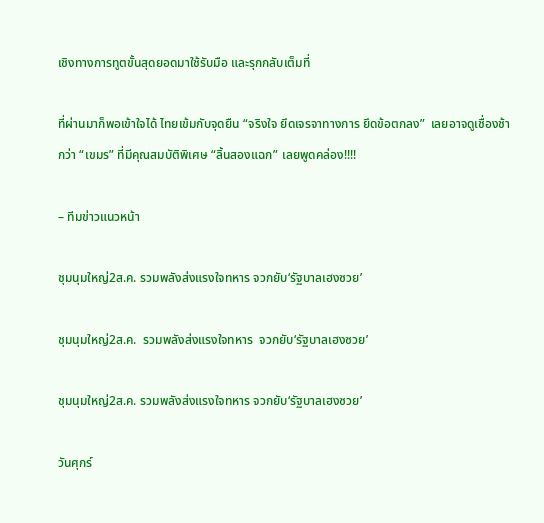เชิงทางการทูตขั้นสุดยอดมาใช้รับมือ และรุกกลับเต็มที่

ที่ผ่านมาก็พอเข้าใจได้ ไทยเข้มกับจุดยืน “จริงใจ ยึดเจรจาทางการ ยึดข้อตกลง”  เลยอาจดูเชื่องช้ากว่า “เขมร” ที่มีคุณสมบัติพิเศษ “ลิ้นสองแฉก” เลยพูดคล่อง!!!!

– ทีมข่าวแนวหน้า

ชุมนุมใหญ่2ส.ค. รวมพลังส่งแรงใจทหาร จวกยับ‘รัฐบาลเฮงซวย’

ชุมนุมใหญ่2ส.ค.  รวมพลังส่งแรงใจทหาร  จวกยับ‘รัฐบาลเฮงซวย’

ชุมนุมใหญ่2ส.ค. รวมพลังส่งแรงใจทหาร จวกยับ‘รัฐบาลเฮงซวย’

วันศุกร์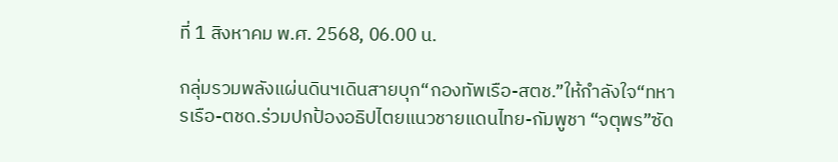ที่ 1 สิงหาคม พ.ศ. 2568, 06.00 น.

กลุ่มรวมพลังแผ่นดินฯเดินสายบุก“กองทัพเรือ-สตช.”ให้กำลังใจ“ทหารเรือ-ตชด.ร่วมปกป้องอธิปไตยแนวชายแดนไทย-กัมพูชา “จตุพร”ซัด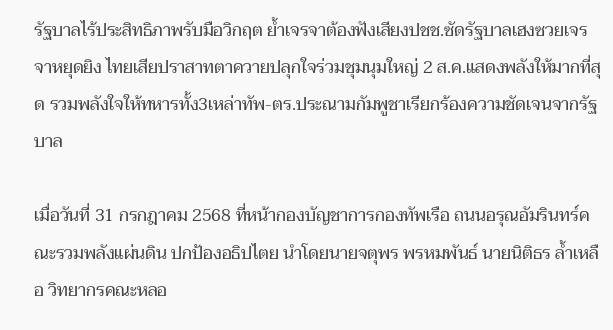รัฐบาลไร้ประสิทธิภาพรับมือวิกฤต ย้ำเจรจาต้องฟังเสียงปชช.ซัดรัฐบาลเฮงซวยเจรจาหยุดยิง ไทยเสียปราสาทตาควายปลุกใจร่วมชุมนุมใหญ่ 2 ส.ค.แสดงพลังให้มากที่สุด รวมพลังใจให้ทหารทั้ง3เหล่าทัพ-ตร.ประณามกัมพูชาเรียกร้องความชัดเจนจากรัฐบาล

เมื่อวันที่ 31 กรกฎาคม 2568 ที่หน้ากองบัญชาการกองทัพเรือ ถนนอรุณอัมรินทร์คณะรวมพลังแผ่นดิน ปกป้องอธิปไตย นำโดยนายจตุพร พรหมพันธ์ นายนิติธร ล้ำเหลือ วิทยากรคณะหลอ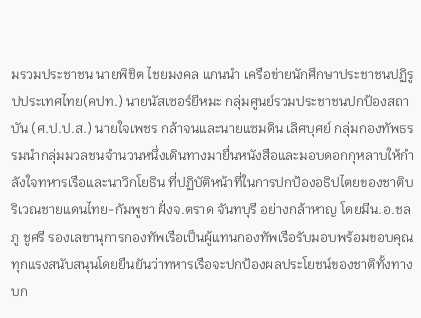มรวมประชาชน นายพิชิต ไชยมงคล แกนนำ เครือข่ายนักศึกษาประชาชนปฏิรูปประเทศไทย(คปท.) นายนัสเซอร์ยีหมะ กลุ่มศูนย์รวมประชาชนปกป้องสถาบัน (ศ.ป.ป.ส.) นายใจเพชร กล้าจนและนายแซมดิน เลิศบุศย์ กลุ่มกองทัพธรรมนำกลุ่มมวลชนจำนวนหนึ่งเดินทางมายื่นหนังสือและมอบดอกกุหลาบให้กำลังใจทหารเรือและนาวิกโยธิน ที่ปฏิบัติหน้าที่ในการปกป้องอธิปไตยของชาติบริเวณชายแดนไทย-กัมพูชา ฝั่งจ.ตราด จันทบุรี อย่างกล้าหาญ โดยมีน.อ.ชลภู ชูศรี รองเลขานุการกองทัพเรือเป็นผู้แทนกองทัพเรือรับมอบพร้อมขอบคุณทุกแรงสนับสนุนโดยยืนยันว่าทหารเรือจะปกป้องผลประโยชน์ของชาติทั้งทางบก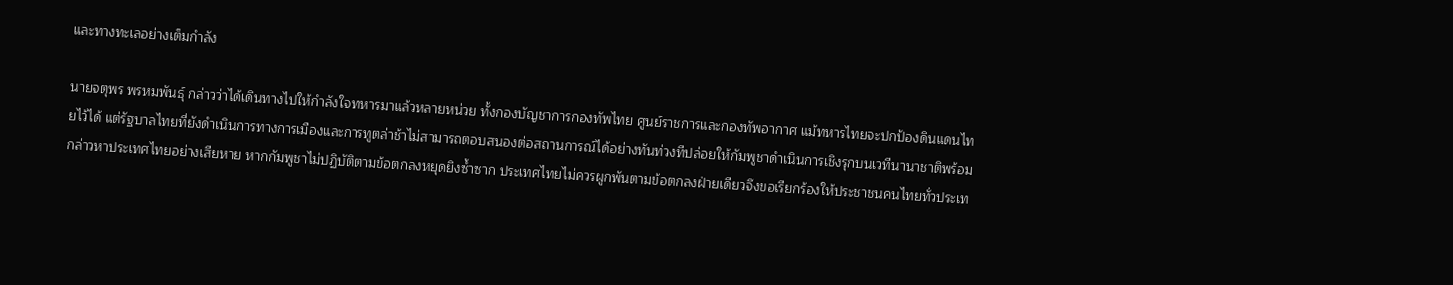และทางทะเลอย่างเต็มกำลัง

นายจตุพร พรหมพันธุ์ กล่าวว่าได้เดินทางไปให้กำลังใจทหารมาแล้วหลายหน่วย ทั้งกองบัญชาการกองทัพไทย ศูนย์ราชการและกองทัพอากาศ แม้ทหารไทยจะปกป้องดินแดนไทยไว้ได้ แต่รัฐบาลไทยที่ยังดำเนินการทางการเมืองและการทูตล่าช้าไม่สามารถตอบสนองต่อสถานการณ์ได้อย่างทันท่วงทีปล่อยให้กัมพูชาดำเนินการเชิงรุกบนเวทีนานาชาติพร้อมกล่าวหาประเทศไทยอย่างเสียหาย หากกัมพูชาไม่ปฏิบัติตามข้อตกลงหยุดยิงซ้ำซาก ประเทศไทยไม่ควรผูกพันตามข้อตกลงฝ่ายเดียวจึงขอเรียกร้องให้ประชาชนคนไทยทั่วประเท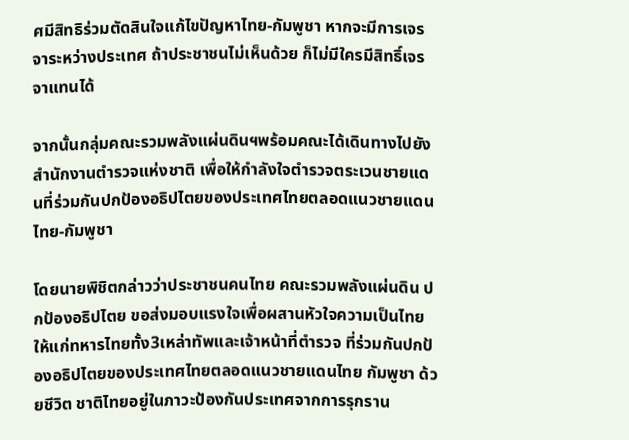ศมีสิทธิร่วมตัดสินใจแก้ไขปัญหาไทย-กัมพูชา หากจะมีการเจรจาระหว่างประเทศ ถ้าประชาชนไม่เห็นด้วย ก็ไม่มีใครมีสิทธิ์เจรจาแทนได้

จากนั้นกลุ่มคณะรวมพลังแผ่นดินฯพร้อมคณะได้เดินทางไปยังสำนักงานตำรวจแห่งชาติ เพื่อให้กำลังใจตำรวจตระเวนชายแดนที่ร่วมกันปกป้องอธิปไตยของประเทศไทยตลอดแนวชายแดนไทย-กัมพูชา

โดยนายพิชิตกล่าวว่าประชาชนคนไทย คณะรวมพลังแผ่นดิน ปกป้องอธิปไตย ขอส่งมอบแรงใจเพื่อผสานหัวใจความเป็นไทย ให้แก่ทหารไทยทั้ง3เหล่าทัพและเจ้าหน้าที่ตำรวจ ที่ร่วมกันปกป้องอธิปไตยของประเทศไทยตลอดแนวชายแดนไทย กัมพูชา ด้วยชีวิต ชาติไทยอยู่ในภาวะป้องกันประเทศจากการรุกราน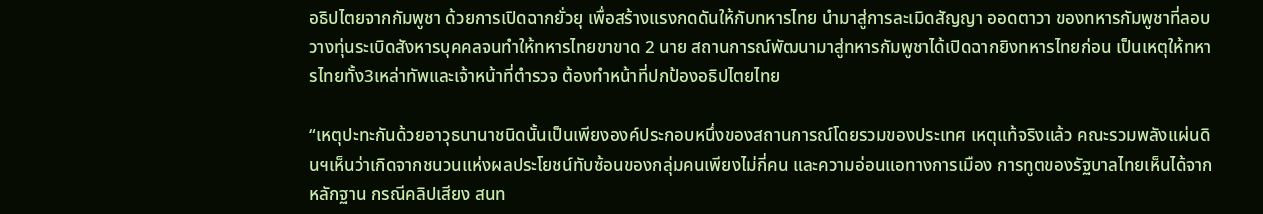อธิปไตยจากกัมพูชา ด้วยการเปิดฉากยั่วยุ เพื่อสร้างแรงกดดันให้กับทหารไทย นำมาสู่การละเมิดสัญญา ออดตาวา ของทหารกัมพูชาที่ลอบวางทุ่นระเบิดสังหารบุคคลจนทำให้ทหารไทยขาขาด 2 นาย สถานการณ์พัฒนามาสู่ทหารกัมพูชาได้เปิดฉากยิงทหารไทยก่อน เป็นเหตุให้ทหารไทยทั้ง3เหล่าทัพและเจ้าหน้าที่ตำรวจ ต้องทำหน้าที่ปกป้องอธิปไตยไทย

“เหตุปะทะกันด้วยอาวุธนานาชนิดนั้นเป็นเพียงองค์ประกอบหนึ่งของสถานการณ์โดยรวมของประเทศ เหตุแท้จริงแล้ว คณะรวมพลังแผ่นดินฯเห็นว่าเกิดจากชนวนแห่งผลประโยชน์ทับซ้อนของกลุ่มคนเพียงไม่กี่คน และความอ่อนแอทางการเมือง การทูตของรัฐบาลไทยเห็นได้จากหลักฐาน กรณีคลิปเสียง สนท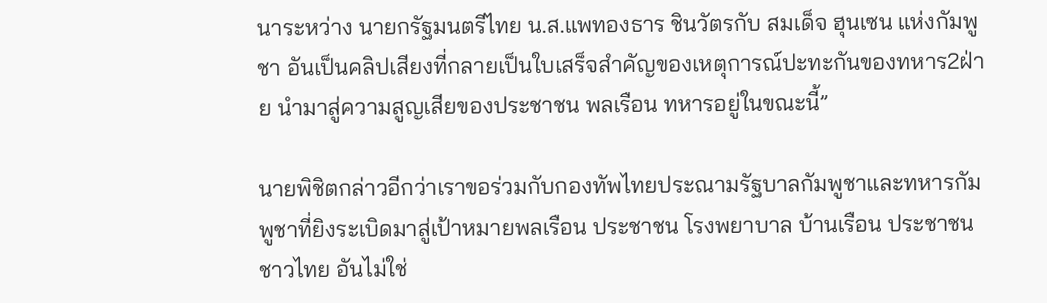นาระหว่าง นายกรัฐมนตรีไทย น.ส.แพทองธาร ชินวัตรกับ สมเด็จ ฮุนเซน แห่งกัมพูชา อันเป็นคลิปเสียงที่กลายเป็นใบเสร็จสำคัญของเหตุการณ์ปะทะกันของทหาร2ฝ่าย นำมาสู่ความสูญเสียของประชาชน พลเรือน ทหารอยู่ในขณะนี้”

นายพิชิตกล่าวอีกว่าเราขอร่วมกับกองทัพไทยประณามรัฐบาลกัมพูชาและทหารกัมพูชาที่ยิงระเบิดมาสู่เป้าหมายพลเรือน ประชาชน โรงพยาบาล บ้านเรือน ประชาชนชาวไทย อันไม่ใช่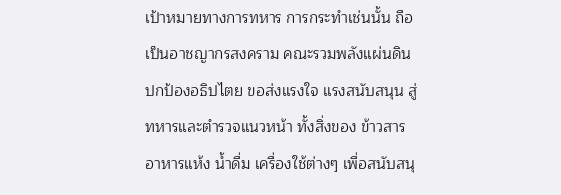เป้าหมายทางการทหาร การกระทำเช่นนั้น ถือเป็นอาชญากรสงคราม คณะรวมพลังแผ่นดิน ปกป้องอธิปไตย ขอส่งแรงใจ แรงสนับสนุน สู่ทหารและตำรวจแนวหน้า ทั้งสิ่งของ ข้าวสาร อาหารแห้ง น้ำดื่ม เครื่องใช้ต่างๆ เพื่อสนับสนุ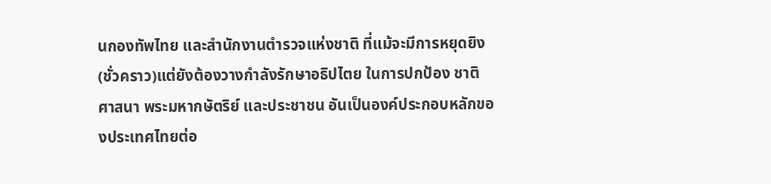นกองทัพไทย และสำนักงานตำรวจแห่งชาติ ที่แม้จะมีการหยุดยิง(ชั่วคราว)แต่ยังต้องวางกำลังรักษาอธิปไตย ในการปกป้อง ชาติ ศาสนา พระมหากษัตริย์ และประชาชน อันเป็นองค์ประกอบหลักของประเทศไทยต่อ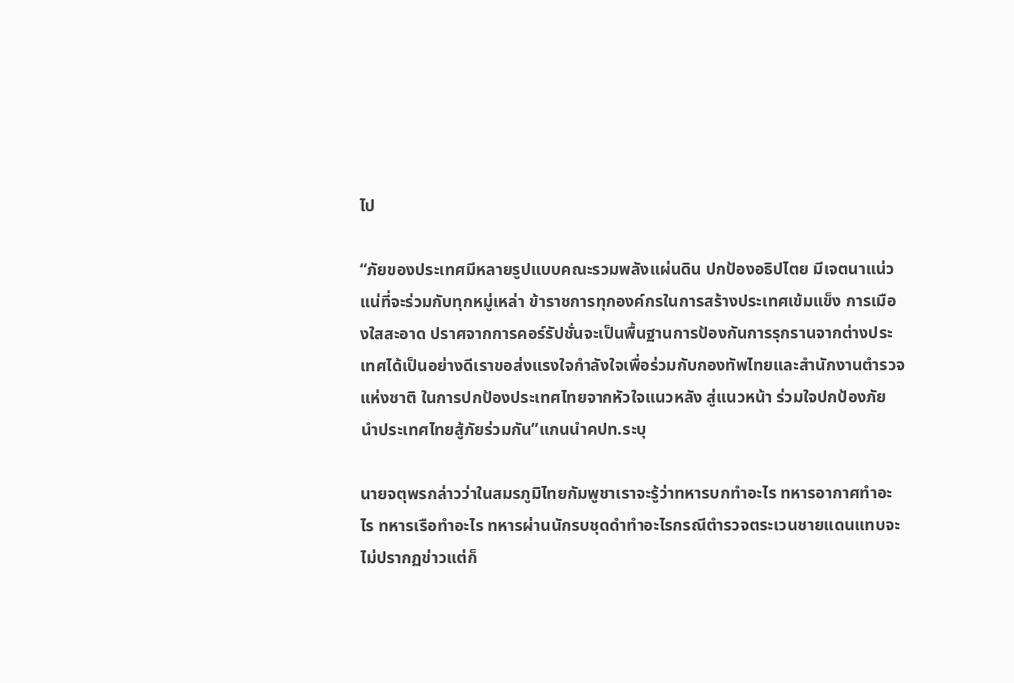ไป

“ภัยของประเทศมีหลายรูปแบบคณะรวมพลังแผ่นดิน ปกป้องอธิปไตย มีเจตนาแน่วแน่ที่จะร่วมกับทุกหมู่เหล่า ข้าราชการทุกองค์กรในการสร้างประเทศเข้มแข็ง การเมืองใสสะอาด ปราศจากการคอร์รัปชั่นจะเป็นพื้นฐานการป้องกันการรุกรานจากต่างประเทศได้เป็นอย่างดีเราขอส่งแรงใจกำลังใจเพื่อร่วมกับกองทัพไทยและสำนักงานตำรวจแห่งชาติ ในการปกป้องประเทศไทยจากหัวใจแนวหลัง สู่แนวหน้า ร่วมใจปกป้องภัย นำประเทศไทยสู้ภัยร่วมกัน”แกนนำคปท.ระบุ

นายจตุพรกล่าวว่าในสมรภูมิไทยกัมพูชาเราจะรู้ว่าทหารบกทำอะไร ทหารอากาศทำอะไร ทหารเรือทำอะไร ทหารผ่านนักรบชุดดำทำอะไรกรณีตำรวจตระเวนชายแดนแทบจะไม่ปรากฏข่าวแต่ก็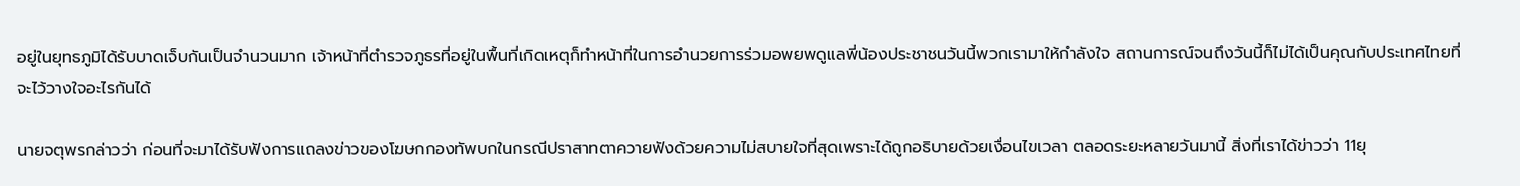อยู่ในยุทธภูมิได้รับบาดเจ็บกันเป็นจำนวนมาก เจ้าหน้าที่ตำรวจภูธรที่อยู่ในพื้นที่เกิดเหตุก็ทำหน้าที่ในการอำนวยการร่วมอพยพดูแลพี่น้องประชาชนวันนี้พวกเรามาให้กำลังใจ สถานการณ์จนถึงวันนี้ก็ไม่ได้เป็นคุณกับประเทศไทยที่จะไว้วางใจอะไรกันได้

นายจตุพรกล่าวว่า ก่อนที่จะมาได้รับฟังการแถลงข่าวของโฆษกกองทัพบกในกรณีปราสาทตาควายฟังด้วยความไม่สบายใจที่สุดเพราะได้ถูกอธิบายด้วยเงื่อนไขเวลา ตลอดระยะหลายวันมานี้ สิ่งที่เราได้ข่าวว่า 11ยุ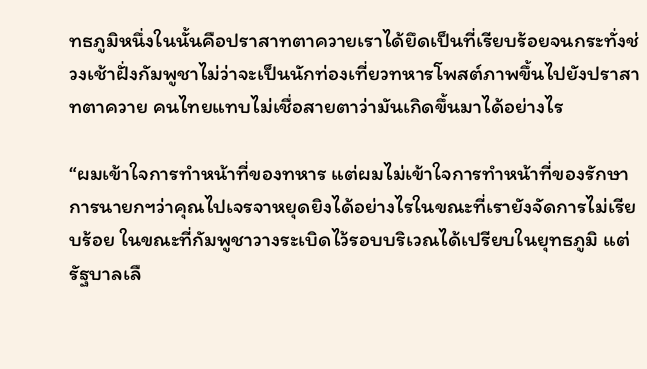ทธภูมิหนึ่งในนั้นคือปราสาทตาควายเราได้ยึดเป็นที่เรียบร้อยจนกระทั่งช่วงเช้าฝั่งกัมพูชาไม่ว่าจะเป็นนักท่องเที่ยวทหารโพสต์ภาพขึ้นไปยังปราสาทตาควาย คนไทยแทบไม่เชื่อสายตาว่ามันเกิดขึ้นมาได้อย่างไร

“ผมเข้าใจการทำหน้าที่ของทหาร แต่ผมไม่เข้าใจการทำหน้าที่ของรักษาการนายกฯว่าคุณไปเจรจาหยุดยิงได้อย่างไรในขณะที่เรายังจัดการไม่เรียบร้อย ในขณะที่กัมพูชาวางระเบิดไว้รอบบริเวณได้เปรียบในยุทธภูมิ แต่รัฐบาลเลื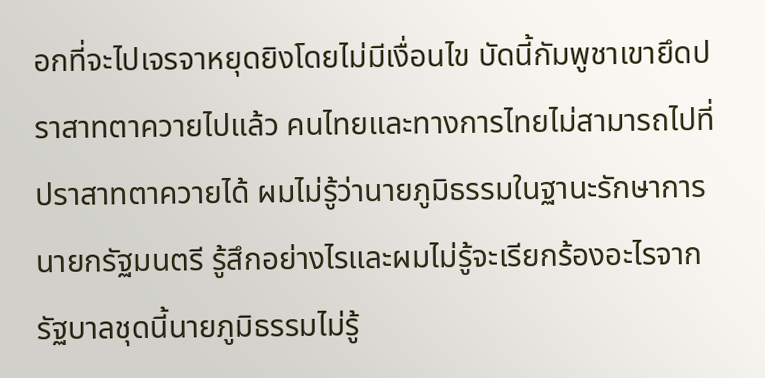อกที่จะไปเจรจาหยุดยิงโดยไม่มีเงื่อนไข บัดนี้กัมพูชาเขายึดปราสาทตาควายไปแล้ว คนไทยและทางการไทยไม่สามารถไปที่ปราสาทตาควายได้ ผมไม่รู้ว่านายภูมิธรรมในฐานะรักษาการนายกรัฐมนตรี รู้สึกอย่างไรและผมไม่รู้จะเรียกร้องอะไรจากรัฐบาลชุดนี้นายภูมิธรรมไม่รู้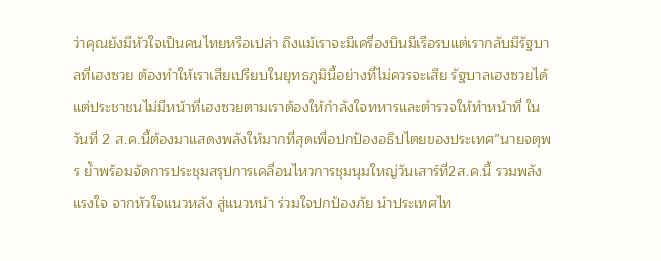ว่าคุณยังมีหัวใจเป็นคนไทยหรือเปล่า ถึงแม้เราจะมีเครื่องบินมีเรือรบแต่เรากลับมีรัฐบาลที่เฮงซวย ต้องทำให้เราเสียเปรียบในยุทธภูมินี้อย่างที่ไม่ควรจะเสีย รัฐบาลเฮงซวยได้แต่ประชาชนไม่มีหน้าที่เฮงซวยตามเราต้องให้กำลังใจทหารและตำรวจให้ทำหน้าที่ ในวันที่ 2 ส.ค.นี้ต้องมาแสดงพลังให้มากที่สุดเพื่อปกป้องอธิปไตยของประเทศ”นายจตุพร ย้ำพร้อมจัดการประชุมสรุปการเคลื่อนไหวการชุมนุมใหญ่วันเสาร์ที่2ส.ค.นี้ รวมพลังแรงใจ จากหัวใจแนวหลัง สู่แนวหน้า ร่วมใจปกป้องภัย นำประเทศไท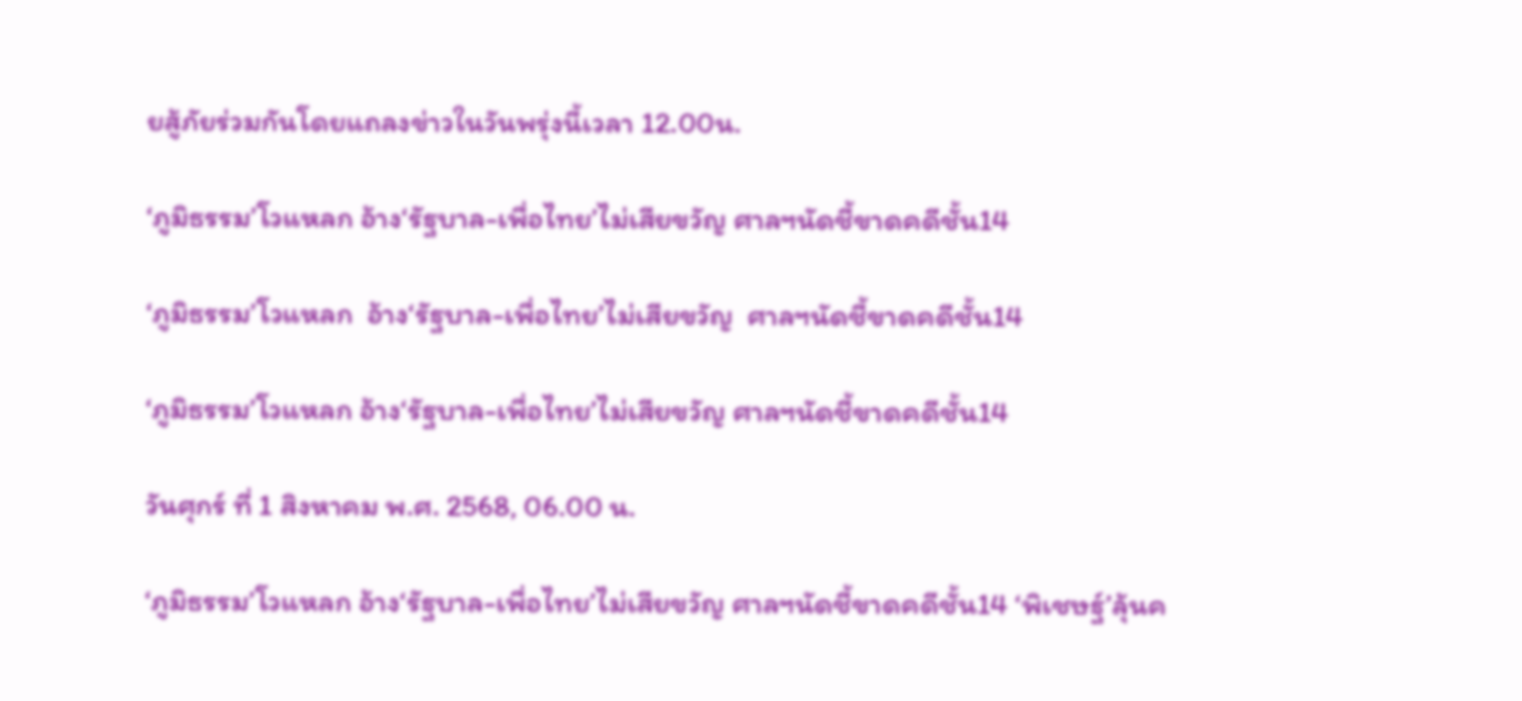ยสู้ภัยร่วมกันโดยแถลงข่าวในวันพรุ่งนี้เวลา 12.00น.

‘ภูมิธรรม’โวแหลก อ้าง‘รัฐบาล-เพื่อไทย’ไม่เสียขวัญ ศาลฯนัดชี้ขาดคดีชั้น14

‘ภูมิธรรม’โวแหลก  อ้าง‘รัฐบาล-เพื่อไทย’ไม่เสียขวัญ  ศาลฯนัดชี้ขาดคดีชั้น14

‘ภูมิธรรม’โวแหลก อ้าง‘รัฐบาล-เพื่อไทย’ไม่เสียขวัญ ศาลฯนัดชี้ขาดคดีชั้น14

วันศุกร์ ที่ 1 สิงหาคม พ.ศ. 2568, 06.00 น.

‘ภูมิธรรม’โวแหลก อ้าง‘รัฐบาล-เพื่อไทย’ไม่เสียขวัญ ศาลฯนัดชี้ขาดคดีชั้น14 ‘พิเชษฐ์’ลุ้นค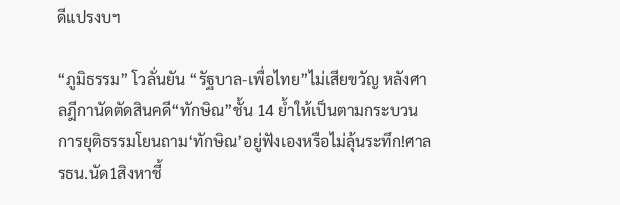ดีแปรงบฯ

“ภูมิธรรม” โวลั่นยัน “รัฐบาล-เพื่อไทย”ไม่เสียขวัญ หลังศาลฎีกานัดตัดสินคดี“ทักษิณ”ชั้น 14 ย้ำให้เป็นตามกระบวนการยุติธรรมโยนถาม‘ทักษิณ’อยู่ฟังเองหรือไม่ลุ้นระทึก!ศาลรธน.นัด1สิงหาชี้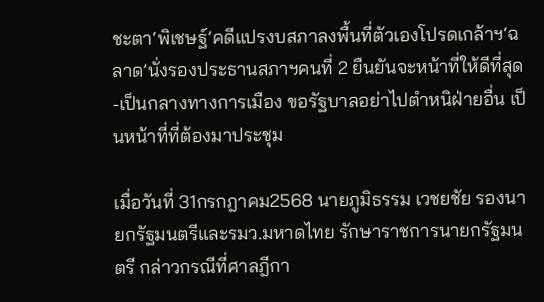ชะตา‘พิเชษฐ์’คดีแปรงบสภาลงพื้นที่ตัวเองโปรดเกล้าฯ‘ฉลาด’นั่งรองประธานสภาฯคนที่ 2 ยืนยันจะหน้าที่ให้ดีที่สุด-เป็นกลางทางการเมือง ขอรัฐบาลอย่าไปตำหนิฝ่ายอื่น เป็นหน้าที่ที่ต้องมาประชุม

เมื่อวันที่ 31กรกฎาคม2568 นายภูมิธรรม เวชยชัย รองนายกรัฐมนตรีและรมว.มหาดไทย รักษาราชการนายกรัฐมนตรี กล่าวกรณีที่ศาลฎีกา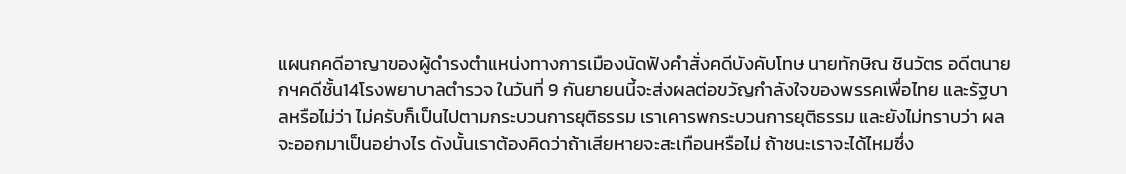แผนกคดีอาญาของผู้ดำรงตำแหน่งทางการเมืองนัดฟังคำสั่งคดีบังคับโทษ นายทักษิณ ชินวัตร อดีตนายกฯคดีชั้น14โรงพยาบาลตำรวจ ในวันที่ 9 กันยายนนี้จะส่งผลต่อขวัญกำลังใจของพรรคเพื่อไทย และรัฐบาลหรือไม่ว่า ไม่ครับก็เป็นไปตามกระบวนการยุติธรรม เราเคารพกระบวนการยุติธรรม และยังไม่ทราบว่า ผลจะออกมาเป็นอย่างไร ดังนั้นเราต้องคิดว่าถ้าเสียหายจะสะเทือนหรือไม่ ถ้าชนะเราจะได้ไหมซึ่ง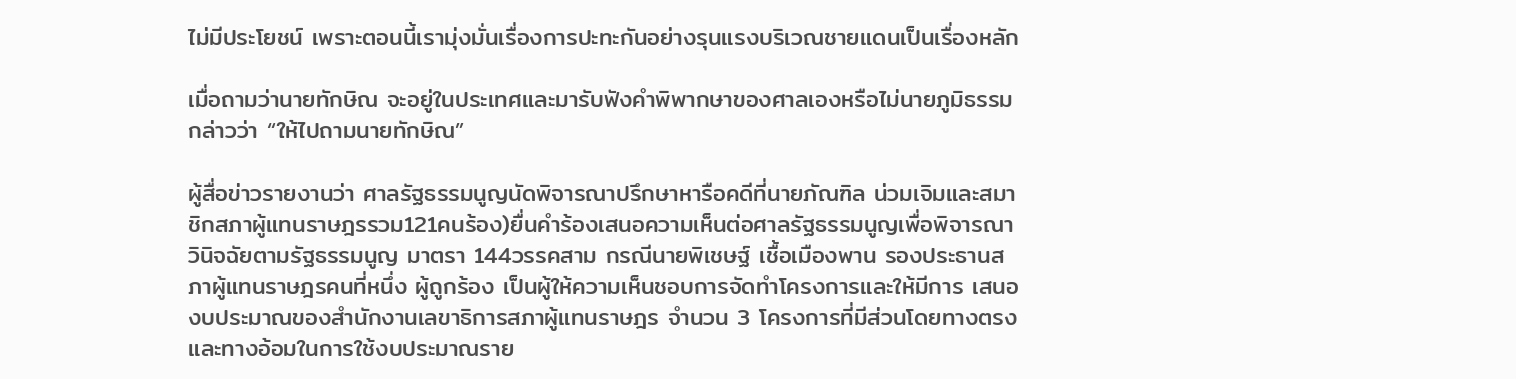ไม่มีประโยชน์ เพราะตอนนี้เรามุ่งมั่นเรื่องการปะทะกันอย่างรุนแรงบริเวณชายแดนเป็นเรื่องหลัก

เมื่อถามว่านายทักษิณ จะอยู่ในประเทศและมารับฟังคำพิพากษาของศาลเองหรือไม่นายภูมิธรรม กล่าวว่า “ให้ไปถามนายทักษิณ”

ผู้สื่อข่าวรายงานว่า ศาลรัฐธรรมนูญนัดพิจารณาปรึกษาหารือคดีที่นายภัณฑิล น่วมเจิมและสมาชิกสภาผู้แทนราษฎรรวม121คนร้อง)ยื่นคำร้องเสนอความเห็นต่อศาลรัฐธรรมนูญเพื่อพิจารณาวินิจฉัยตามรัฐธรรมนูญ มาตรา 144วรรคสาม กรณีนายพิเชษฐ์ เชื้อเมืองพาน รองประธานสภาผู้แทนราษฎรคนที่หนึ่ง ผู้ถูกร้อง เป็นผู้ให้ความเห็นชอบการจัดทำโครงการและให้มีการ เสนองบประมาณของสำนักงานเลขาธิการสภาผู้แทนราษฎร จำนวน 3 โครงการที่มีส่วนโดยทางตรง และทางอ้อมในการใช้งบประมาณราย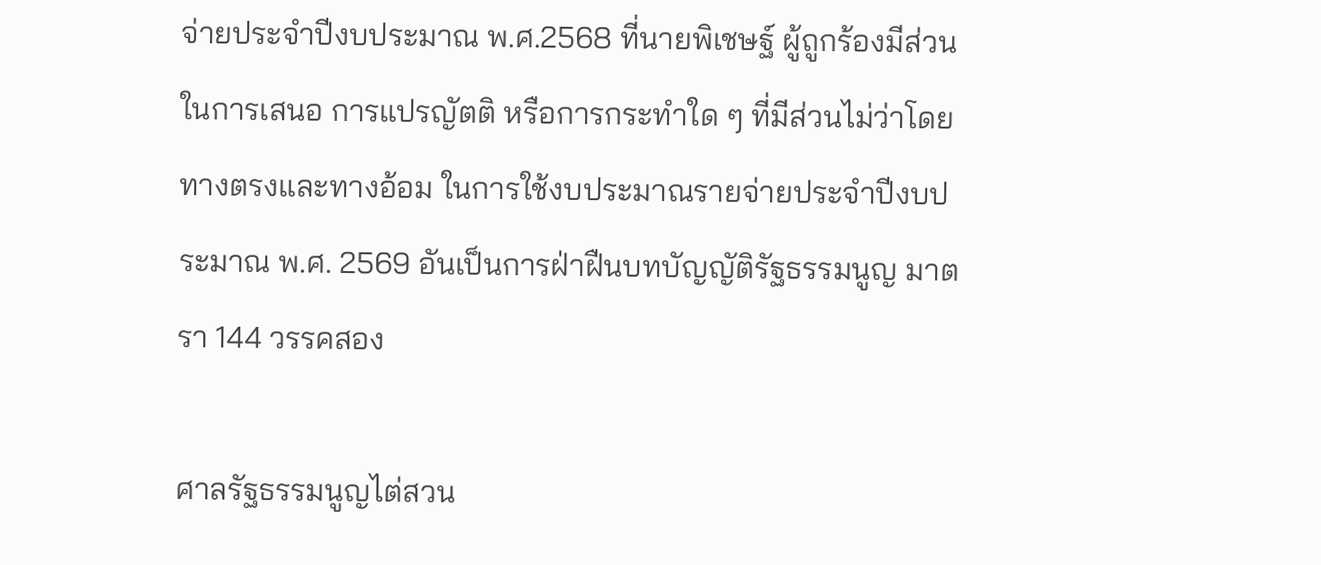จ่ายประจำปีงบประมาณ พ.ศ.2568 ที่นายพิเชษฐ์ ผู้ถูกร้องมีส่วนในการเสนอ การแปรญัตติ หรือการกระทำใด ๆ ที่มีส่วนไม่ว่าโดยทางตรงและทางอ้อม ในการใช้งบประมาณรายจ่ายประจำปีงบประมาณ พ.ศ. 2569 อันเป็นการฝ่าฝืนบทบัญญัติรัฐธรรมนูญ มาตรา 144 วรรคสอง

ศาลรัฐธรรมนูญไต่สวน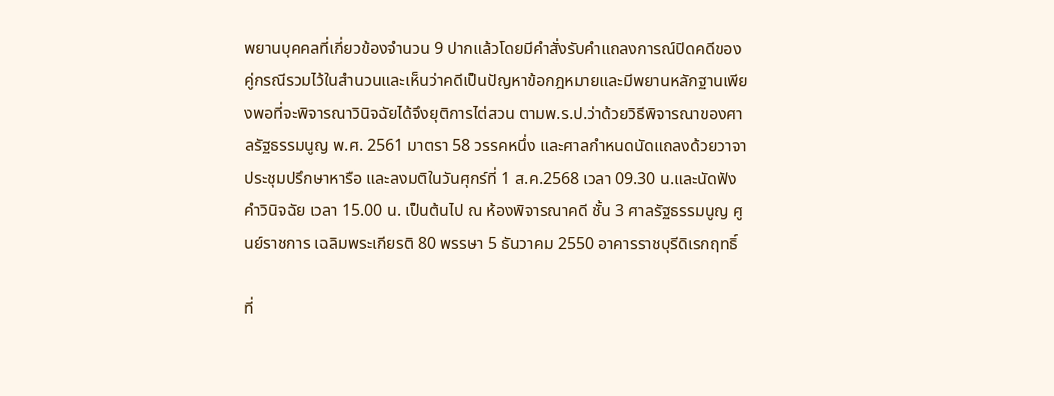พยานบุคคลที่เกี่ยวข้องจำนวน 9 ปากแล้วโดยมีคำสั่งรับคำแถลงการณ์ปิดคดีของคู่กรณีรวมไว้ในสำนวนและเห็นว่าคดีเป็นปัญหาข้อกฎหมายและมีพยานหลักฐานเพียงพอที่จะพิจารณาวินิจฉัยได้จึงยุติการไต่สวน ตามพ.ร.ป.ว่าด้วยวิธีพิจารณาของศาลรัฐธรรมนูญ พ.ศ. 2561 มาตรา 58 วรรคหนึ่ง และศาลกำหนดนัดแถลงด้วยวาจาประชุมปรึกษาหารือ และลงมติในวันศุกร์ที่ 1 ส.ค.2568 เวลา 09.30 น.และนัดฟังคำวินิจฉัย เวลา 15.00 น. เป็นต้นไป ณ ห้องพิจารณาคดี ชั้น 3 ศาลรัฐธรรมนูญ ศูนย์ราชการ เฉลิมพระเกียรติ 80 พรรษา 5 ธันวาคม 2550 อาคารราชบุรีดิเรกฤทธิ์

ที่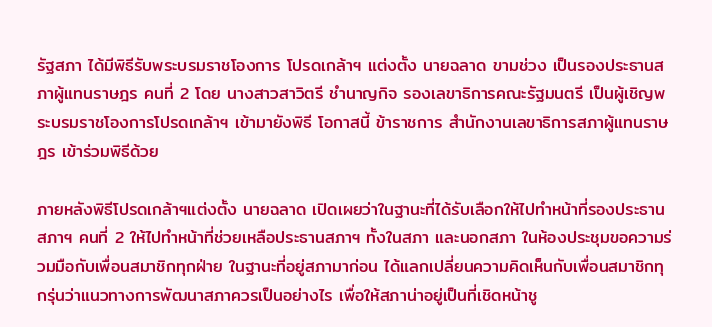รัฐสภา ได้มีพิธีรับพระบรมราชโองการ โปรดเกล้าฯ แต่งตั้ง นายฉลาด ขามช่วง เป็นรองประธานสภาผู้แทนราษฎร คนที่ 2 โดย นางสาวสาวิตรี ชำนาญกิจ รองเลขาธิการคณะรัฐมนตรี เป็นผู้เชิญพระบรมราชโองการโปรดเกล้าฯ เข้ามายังพิธี โอกาสนี้ ข้าราชการ สำนักงานเลขาธิการสภาผู้แทนราษฎร เข้าร่วมพิธีด้วย

ภายหลังพิธีโปรดเกล้าฯแต่งตั้ง นายฉลาด เปิดเผยว่าในฐานะที่ได้รับเลือกให้ไปทำหน้าที่รองประธานสภาฯ คนที่ 2 ให้ไปทำหน้าที่ช่วยเหลือประธานสภาฯ ทั้งในสภา และนอกสภา ในห้องประชุมขอความร่วมมือกับเพื่อนสมาชิกทุกฝ่าย ในฐานะที่อยู่สภามาก่อน ได้แลกเปลี่ยนความคิดเห็นกับเพื่อนสมาชิกทุกรุ่นว่าแนวทางการพัฒนาสภาควรเป็นอย่างไร เพื่อให้สภาน่าอยู่เป็นที่เชิดหน้าชู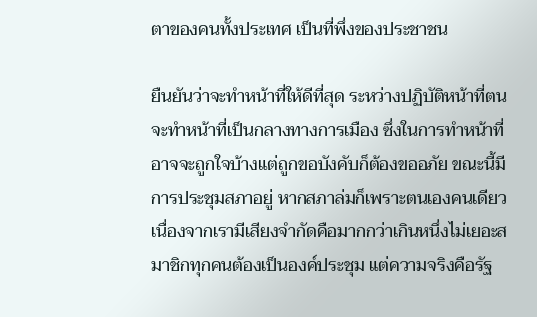ตาของคนทั้งประเทศ เป็นที่พึ่งของประชาชน

ยืนยันว่าจะทำหน้าที่ให้ดีที่สุด ระหว่างปฏิบัติหน้าที่ตนจะทำหน้าที่เป็นกลางทางการเมือง ซึ่งในการทำหน้าที่อาจจะถูกใจบ้างแต่ถูกขอบังคับก็ต้องขออภัย ขณะนี้มีการประชุมสภาอยู่ หากสภาล่มก็เพราะตนเองคนเดียว เนื่องจากเรามีเสียงจำกัดคือมากกว่าเกินหนึ่งไม่เยอะสมาชิกทุกคนต้องเป็นองค์ประชุม แต่ความจริงคือรัฐ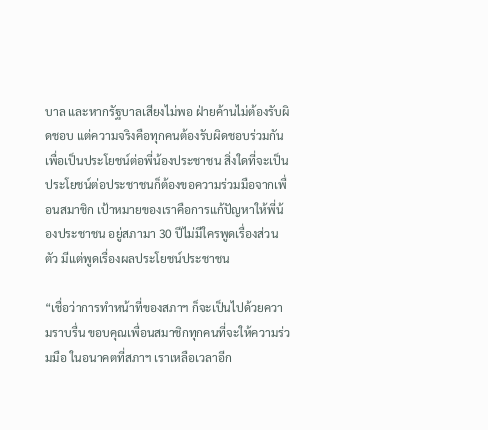บาล และหากรัฐบาลเสียงไม่พอ ฝ่ายค้านไม่ต้องรับผิดชอบ แต่ความจริงคือทุกคนต้องรับผิดชอบร่วมกันเพื่อเป็นประโยชน์ต่อพี่น้องประชาชน สิ่งใดที่จะเป็นประโยชน์ต่อประชาชนก็ต้องขอความร่วมมือจากเพื่อนสมาชิก เป้าหมายของเราคือการแก้ปัญหาให้พี่น้องประชาชน อยู่สภามา 30 ปีไม่มีใครพูดเรื่องส่วนตัว มีแต่พูดเรื่องผลประโยชน์ประชาชน

“เชื่อว่าการทำหน้าที่ของสภาฯ ก็จะเป็นไปด้วยความราบรื่น ขอบคุณเพื่อนสมาชิกทุกคนที่จะให้ความร่วมมือ ในอนาคตที่สภาฯ เราเหลือเวลาอีก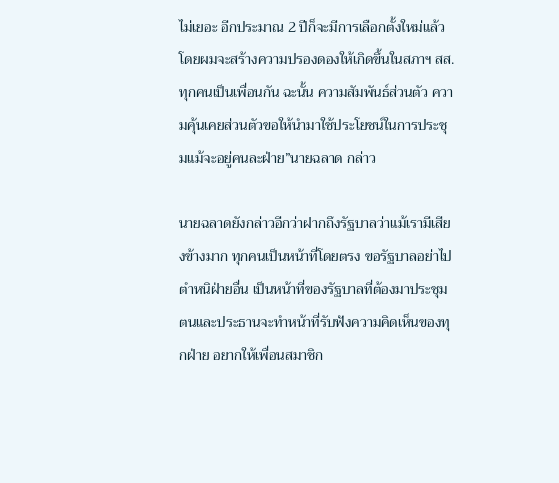ไม่เยอะ อีกประมาณ 2 ปีก็จะมีการเลือกตั้งใหม่แล้ว โดยผมจะสร้างความปรองดองให้เกิดขึ้นในสภาฯ สส.ทุกคนเป็นเพื่อนกัน ฉะนั้น ความสัมพันธ์ส่วนตัว ความคุ้นเคยส่วนตัวขอให้นำมาใช้ประโยชน์ในการประชุมแม้จะอยู่คนละฝ่าย”นายฉลาด กล่าว

นายฉลาดยังกล่าวอีกว่าฝากถึงรัฐบาลว่าแม้เรามีเสียงข้างมาก ทุกคนเป็นหน้าที่โดยตรง ขอรัฐบาลอย่าไปตำหนิฝ่ายอื่น เป็นหน้าที่ของรัฐบาลที่ต้องมาประชุม ตนและประธานจะทำหน้าที่รับฟังความคิดเห็นของทุกฝ่าย อยากให้เพื่อนสมาชิก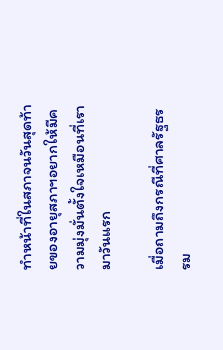ทำหน้าที่ในสภาจนวันสุดท้ายของอายุสภาฯอยากให้มีความมุ่งมั่นตั้งใจเหมือนที่เรามาวันแรก

เมื่อถามถึงกรณีที่ศาลรัฐธรรม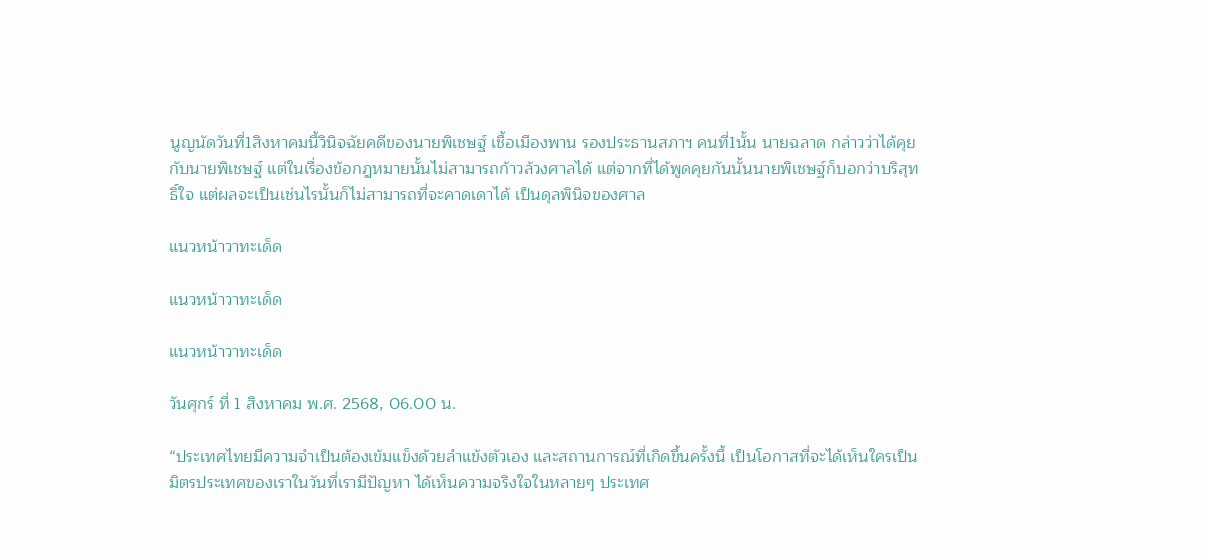นูญนัดวันที่1สิงหาคมนี้วินิจฉัยคดีของนายพิเชษฐ์ เชื้อเมืองพาน รองประธานสภาฯ คนที่1นั้น นายฉลาด กล่าวว่าได้คุยกับนายพิเชษฐ์ แต่ในเรื่องข้อกฎหมายนั้นไม่สามารถก้าวล้วงศาลได้ แต่จากที่ได้พูดคุยกันนั้นนายพิเชษฐ์ก็บอกว่าบริสุทธิ์ใจ แต่ผลจะเป็นเช่นไรนั้นก็ไม่สามารถที่จะคาดเดาได้ เป็นดุลพินิจของศาล

แนวหน้าวาทะเด็ด

แนวหน้าวาทะเด็ด

แนวหน้าวาทะเด็ด

วันศุกร์ ที่ 1 สิงหาคม พ.ศ. 2568, 06.00 น.

“ประเทศไทยมีความจำเป็นต้องเข้มแข็งด้วยลำแข้งตัวเอง และสถานการณ์ที่เกิดขึ้นครั้งนี้ เป็นโอกาสที่จะได้เห็นใครเป็นมิตรประเทศของเราในวันที่เรามีปัญหา ได้เห็นความจริงใจในหลายๆ ประเทศ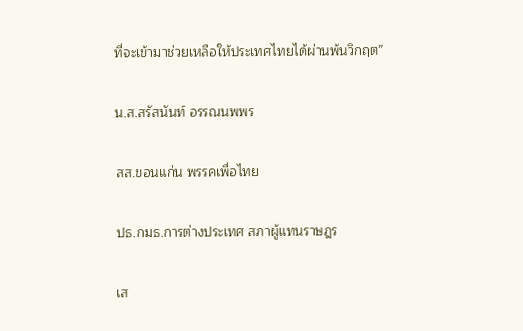ที่จะเข้ามาช่วยเหลือให้ประเทศไทยได้ผ่านพ้นวิกฤต”

น.ส.สรัสนันท์ อรรณนพพร

สส.ขอนแก่น พรรคเพื่อไทย

ปธ.กมธ.การต่างประเทศ สภาผู้แทนราษฎร

เส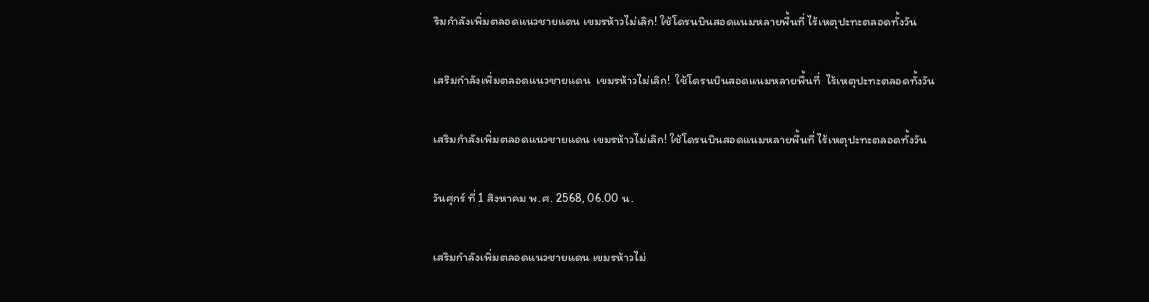ริมกำลังเพิ่มตลอดแนวชายแดน เขมรห้าวไม่เลิก! ใช้โดรนบินสอดแนมหลายพื้นที่ ไร้เหตุปะทะตลอดทั้งวัน

เสริมกำลังเพิ่มตลอดแนวชายแดน  เขมรห้าวไม่เลิก!  ใช้โดรนบินสอดแนมหลายพื้นที่  ไร้เหตุปะทะตลอดทั้งวัน

เสริมกำลังเพิ่มตลอดแนวชายแดน เขมรห้าวไม่เลิก! ใช้โดรนบินสอดแนมหลายพื้นที่ ไร้เหตุปะทะตลอดทั้งวัน

วันศุกร์ ที่ 1 สิงหาคม พ.ศ. 2568, 06.00 น.

เสริมกำลังเพิ่มตลอดแนวชายแดน เขมรห้าวไม่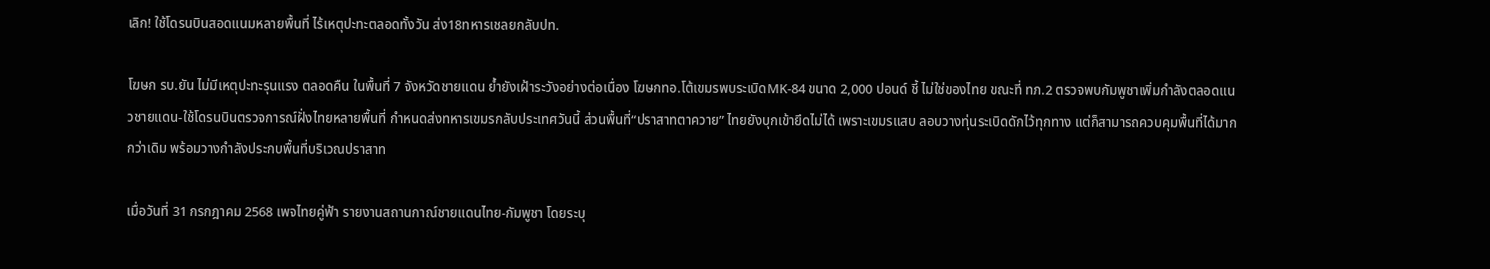เลิก! ใช้โดรนบินสอดแนมหลายพื้นที่ ไร้เหตุปะทะตลอดทั้งวัน ส่ง18ทหารเชลยกลับปท.

โฆษก รบ.ยัน ไม่มีเหตุปะทะรุนแรง ตลอดคืน ในพื้นที่ 7 จังหวัดชายแดน ย้ำยังเฝ้าระวังอย่างต่อเนื่อง โฆษกทอ.โต้เขมรพบระเบิดMK-84 ขนาด 2,000 ปอนด์ ชี้ ไม่ใช่ของไทย ขณะที่ ทภ.2 ตรวจพบกัมพูชาเพิ่มกำลังตลอดแนวชายแดน-ใช้โดรนบินตรวจการณ์ฝั่งไทยหลายพื้นที่ กำหนดส่งทหารเขมรกลับประเทศวันนี้ ส่วนพื้นที่“ปราสาทตาควาย” ไทยยังบุกเข้ายึดไม่ได้ เพราะเขมรแสบ ลอบวางทุ่นระเบิดดักไว้ทุกทาง แต่ก็สามารถควบคุมพื้นที่ได้มากกว่าเดิม พร้อมวางกำลังประกบพื้นที่บริเวณปราสาท

เมื่อวันที่ 31 กรกฎาคม 2568 เพจไทยคู่ฟ้า รายงานสถานกาณ์ชายแดนไทย-กัมพูชา โดยระบุ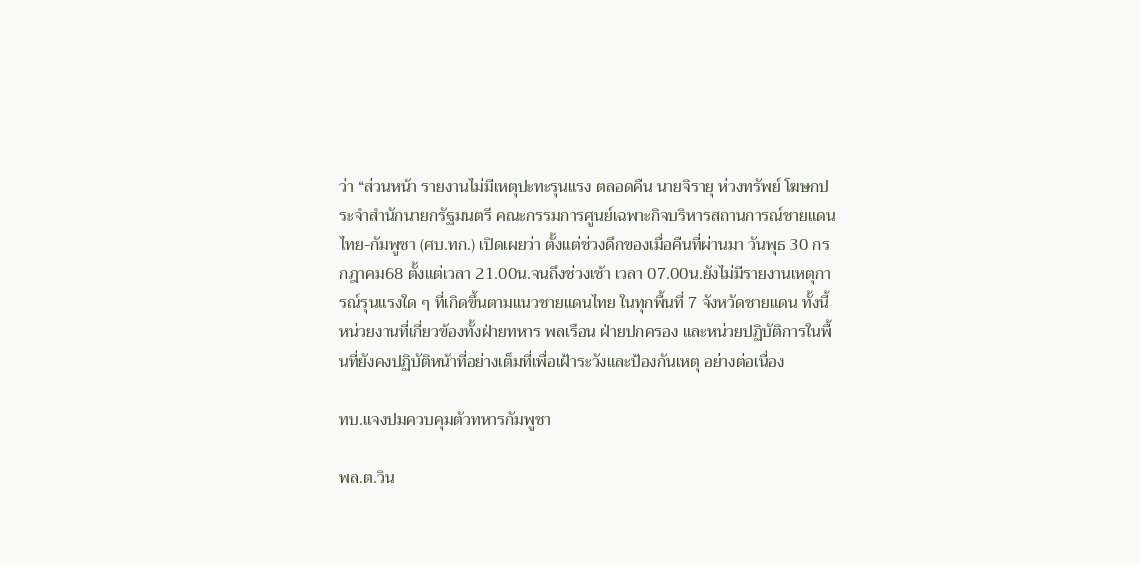ว่า “ส่วนหน้า รายงานไม่มีเหตุปะทะรุนแรง ตลอดคืน นายจิรายุ ห่วงทรัพย์ โฆษกประจำสำนักนายกรัฐมนตรี คณะกรรมการศูนย์เฉพาะกิจบริหารสถานการณ์ชายแดนไทย-กัมพูชา (ศบ.ทก.) เปิดเผยว่า ตั้งแต่ช่วงดึกของเมื่อคืนที่ผ่านมา วันพุธ 30 กรกฎาคม68 ตั้งแต่เวลา 21.00น.จนถึงช่วงเช้า เวลา 07.00น.ยังไม่มีรายงานเหตุการณ์รุนแรงใด ๆ ที่เกิดขึ้นตามแนวชายแดนไทย ในทุกพื้นที่ 7 จังหวัดชายแดน ทั้งนี้ หน่วยงานที่เกี่ยวข้องทั้งฝ่ายทหาร พลเรือน ฝ่ายปกครอง และหน่วยปฏิบัติการในพื้นที่ยังคงปฏิบัติหน้าที่อย่างเต็มที่เพื่อเฝ้าระวังและป้องกันเหตุ อย่างต่อเนื่อง

ทบ.แจงปมควบคุมตัวทหารกัมพูชา

พล.ต.วิน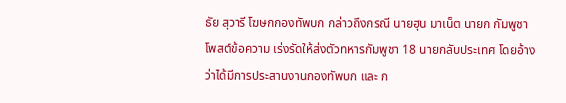ธัย สุวารี โฆษกกองทัพบก กล่าวถึงกรณี นายฮุน มาเน็ต นายก กัมพูชา โพสต์ข้อความ เร่งรัดให้ส่งตัวทหารกัมพูชา 18 นายกลับประเทศ โดยอ้างว่าได้มีการประสานงานกองทัพบก และ ก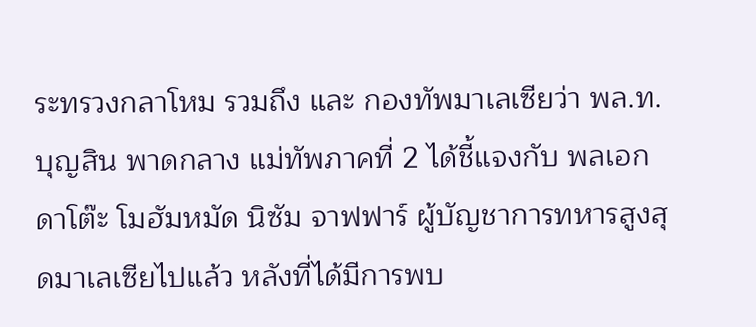ระทรวงกลาโหม รวมถึง และ กองทัพมาเลเซียว่า พล.ท.บุญสิน พาดกลาง แม่ทัพภาคที่ 2 ได้ชี้แจงกับ พลเอก ดาโต๊ะ โมฮัมหมัด นิซัม จาฟฟาร์ ผู้บัญชาการทหารสูงสุดมาเลเซียไปแล้ว หลังที่ได้มีการพบ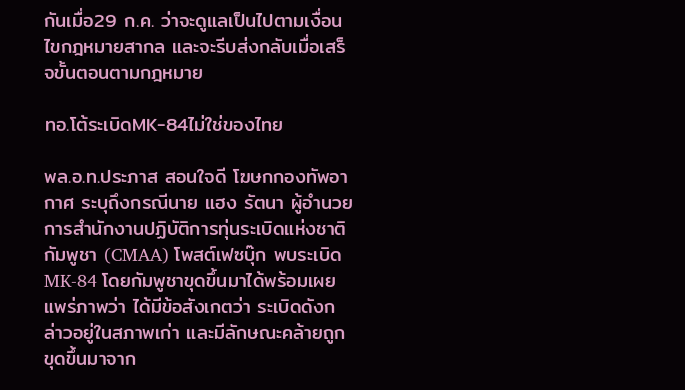กันเมื่อ29 ก.ค. ว่าจะดูแลเป็นไปตามเงื่อนไขกฎหมายสากล และจะรีบส่งกลับเมื่อเสร็จขั้นตอนตามกฎหมาย

ทอ.โต้ระเบิดMK-84ไม่ใช่ของไทย

พล.อ.ท.ประภาส สอนใจดี โฆษกกองทัพอากาศ ระบุถึงกรณีนาย แฮง รัตนา ผู้อำนวยการสำนักงานปฏิบัติการทุ่นระเบิดแห่งชาติกัมพูชา (CMAA) โพสต์เฟซบุ๊ก พบระเบิด MK-84 โดยกัมพูชาขุดขึ้นมาได้พร้อมเผยแพร่ภาพว่า ได้มีข้อสังเกตว่า ระเบิดดังกล่าวอยู่ในสภาพเก่า และมีลักษณะคล้ายถูกขุดขึ้นมาจาก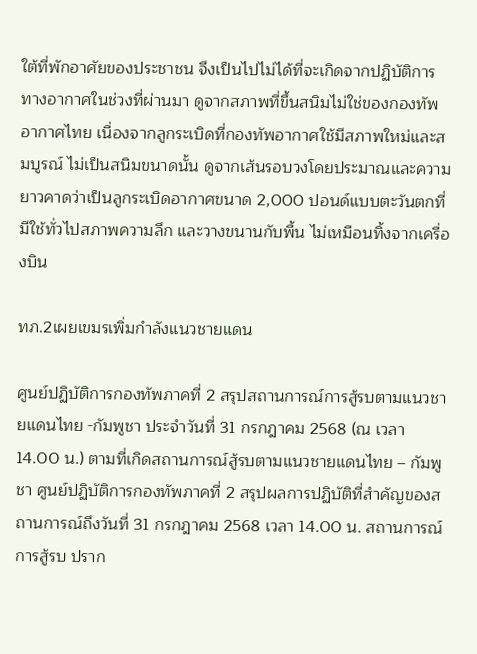ใต้ที่พักอาศัยของประชาชน จึงเป็นไปไม่ได้ที่จะเกิดจากปฏิบัติการทางอากาศในช่วงที่ผ่านมา ดูจากสภาพที่ขึ้นสนิมไม่ใช่ของกองทัพอากาศไทย เนื่องจากลูกระเบิดที่กองทัพอากาศใช้มีสภาพใหม่และสมบูรณ์ ไม่เป็นสนิมขนาดนั้น ดูจากเส้นรอบวงโดยประมาณและความยาวคาดว่าเป็นลูกระเบิดอากาศขนาด 2,000 ปอนด์แบบตะวันตกที่มีใช้ทั่วไปสภาพความลึก และวางขนานกับพื้น ไม่เหมือนทิ้งจากเครื่องบิน

ทภ.2เผยเขมรเพิ่มกำลังแนวชายแดน

ศูนย์ปฏิบัติการกองทัพภาคที่ 2 สรุปสถานการณ์การสู้รบตามแนวชายแดนไทย -กัมพูชา ประจำวันที่ 31 กรกฎาคม 2568 (ณ เวลา 14.00 น.) ตามที่เกิดสถานการณ์สู้รบตามแนวชายแดนไทย – กัมพูชา ศูนย์ปฏิบัติการกองทัพภาคที่ 2 สรุปผลการปฏิบัติที่สำคัญของสถานการณ์ถึงวันที่ 31 กรกฎาคม 2568 เวลา 14.00 น. สถานการณ์การสู้รบ ปราก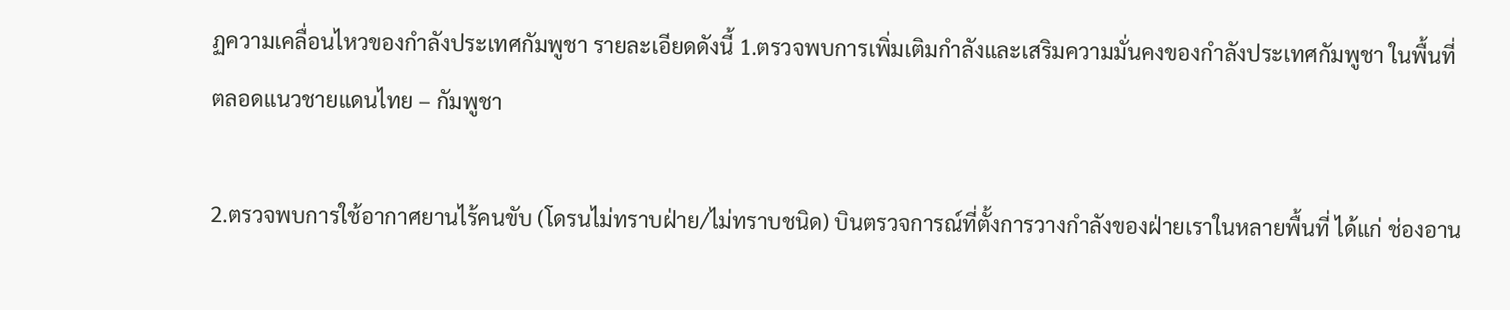ฏความเคลื่อนไหวของกำลังประเทศกัมพูชา รายละเอียดดังนี้ 1.ตรวจพบการเพิ่มเติมกำลังและเสริมความมั่นคงของกำลังประเทศกัมพูชา ในพื้นที่ตลอดแนวชายแดนไทย – กัมพูชา

2.ตรวจพบการใช้อากาศยานไร้คนขับ (โดรนไม่ทราบฝ่าย/ไม่ทราบชนิด) บินตรวจการณ์ที่ตั้งการวางกำลังของฝ่ายเราในหลายพื้นที่ ได้แก่ ช่องอาน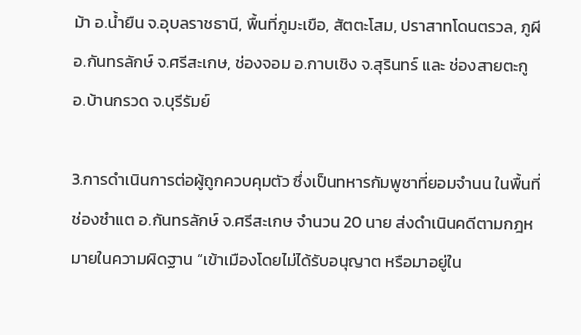ม้า อ.น้ำยืน จ.อุบลราชธานี, พื้นที่ภูมะเขือ, สัตตะโสม, ปราสาทโดนตรวล, ภูผี อ.กันทรลักษ์ จ.ศรีสะเกษ, ช่องจอม อ.กาบเชิง จ.สุรินทร์ และ ช่องสายตะกู อ.บ้านกรวด จ.บุรีรัมย์

3.การดำเนินการต่อผู้ถูกควบคุมตัว ซึ่งเป็นทหารกัมพูชาที่ยอมจำนน ในพื้นที่ ช่องซำแต อ.กันทรลักษ์ จ.ศรีสะเกษ จำนวน 20 นาย ส่งดำเนินคดีตามกฎหมายในความผิดฐาน “เข้าเมืองโดยไม่ได้รับอนุญาต หรือมาอยู่ใน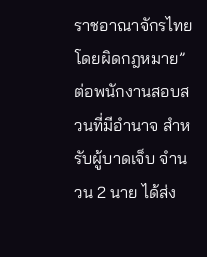ราชอาณาจักรไทยโดยผิดกฎหมาย” ต่อพนักงานสอบสวนที่มีอำนาจ สำหรับผู้บาดเจ็บ จำนวน 2 นาย ได้ส่ง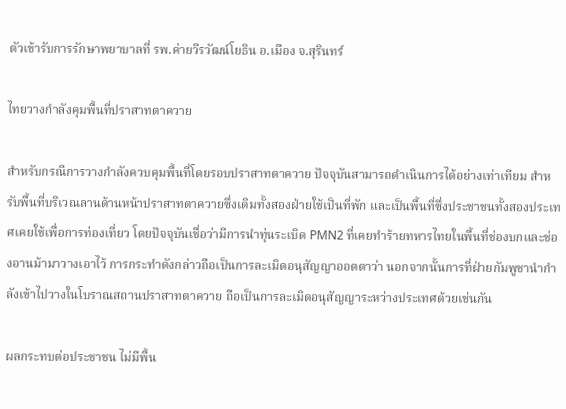ตัวเข้ารับการรักษาพยาบาลที่ รพ.ค่ายวีรวัฒน์โยธิน อ.เมือง จ.สุรินทร์

ไทยวางกำลังคุมพื้นที่ปราสาทตาควาย

สำหรับกรณีการวางกำลังควบคุมพื้นที่โดยรอบปราสาทตาควาย ปัจจุบันสามารถดำเนินการได้อย่างเท่าเทียม สำหรับพื้นที่บริเวณลานด้านหน้าปราสาทตาควายซึ่งเดิมทั้งสองฝ่ายใช้เป็นที่พัก และเป็นพื้นที่ซึ่งประชาชนทั้งสองประเทศเคยใช้เพื่อการท่องเที่ยว โดยปัจจุบันเชื่อว่ามีการนำทุ่นระเบิด PMN2 ที่เคยทำร้ายทหารไทยในพื้นที่ช่องบกและช่องอานม้ามาวางเอาไว้ การกระทำดังกล่าวถือเป็นการละเมิดอนุสัญญาออตตาว่า นอกจากนั้นการที่ฝ่ายกัมพูชานำกำลังเข้าไปวางในโบราณสถานปราสาทตาควาย ถือเป็นการละเมิดอนุสัญญาระหว่างประเทศด้วยเช่นกัน

ผลกระทบต่อประชาชน ไม่มีพื้น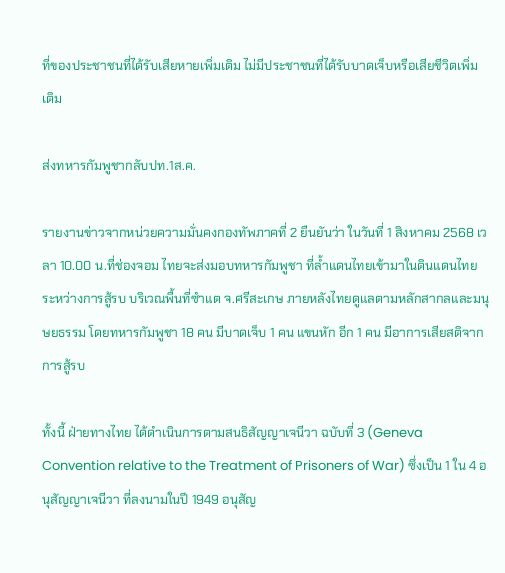ที่ของประชาชนที่ได้รับเสียหายเพิ่มเติม ไม่มีประชาชนที่ได้รับบาดเจ็บหรือเสียชีวิตเพิ่มเติม

ส่งทหารกัมพูชากลับปท.1ส.ค.

รายงานข่าวจากหน่วยความมั่นคงกองทัพภาคที่ 2 ยืนยันว่า ในวันที่ 1 สิงหาคม 2568 เวลา 10.00 น.ที่ช่องจอม ไทยจะส่งมอบทหารกัมพูชา ที่ล้ำแดนไทยเข้ามาในดินแดนไทย ระหว่างการสู้รบ บริเวณพื้นที่ซำแต จ.ศรีสะเกษ ภายหลังไทยดูแลตามหลักสากลและมนุษยธรรม โดยทหารกัมพูชา 18 คน มีบาดเจ็บ 1 คน แขนหัก อีก 1 คน มีอาการเสียสติจากการสู้รบ

ทั้งนี้ ฝ่ายทางไทย ได้ดำเนินการตามสนธิสัญญาเจนีวา ฉบับที่ 3 (Geneva Convention relative to the Treatment of Prisoners of War) ซึ่งเป็น 1 ใน 4 อนุสัญญาเจนีวา ที่ลงนามในปี 1949 อนุสัญ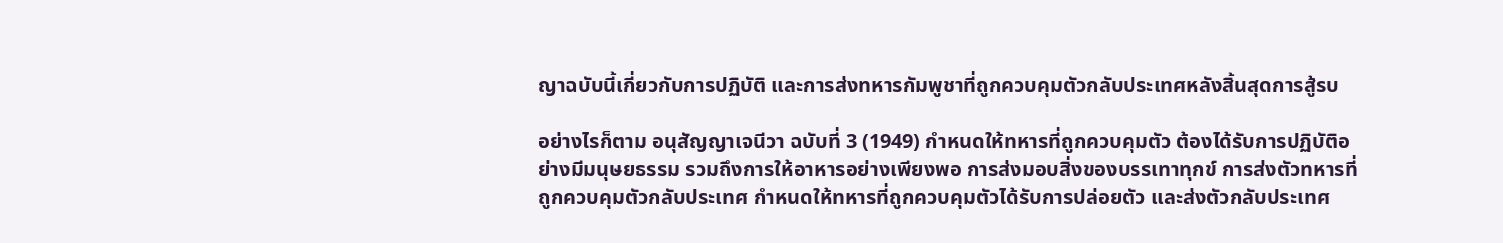ญาฉบับนี้เกี่ยวกับการปฏิบัติ และการส่งทหารกัมพูชาที่ถูกควบคุมตัวกลับประเทศหลังสิ้นสุดการสู้รบ

อย่างไรก็ตาม อนุสัญญาเจนีวา ฉบับที่ 3 (1949) กำหนดให้ทหารที่ถูกควบคุมตัว ต้องได้รับการปฏิบัติอย่างมีมนุษยธรรม รวมถึงการให้อาหารอย่างเพียงพอ การส่งมอบสิ่งของบรรเทาทุกข์ การส่งตัวทหารที่ถูกควบคุมตัวกลับประเทศ กำหนดให้ทหารที่ถูกควบคุมตัวได้รับการปล่อยตัว และส่งตัวกลับประเทศ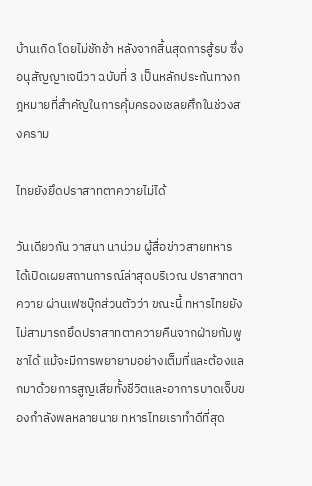บ้านเกิด โดยไม่ชักช้า หลังจากสิ้นสุดการสู้รบ ซึ่งอนุสัญญาเจนีวา ฉบับที่ 3 เป็นหลักประกันทางกฎหมายที่สำคัญในการคุ้มครองเชลยศึกในช่วงสงคราม

ไทยยังยึดปราสาทตาควายไม่ได้

วันเดียวกัน วาสนา นาน่วม ผู้สื่อข่าวสายทหาร ได้เปิดเผยสถานการณ์ล่าสุดบริเวณ ปราสาทตาควาย ผ่านเฟซบุ๊กส่วนตัวว่า ขณะนี้ ทหารไทยยังไม่สามารถยึดปราสาทตาควายคืนจากฝ่ายกัมพูชาได้ แม้จะมีการพยายามอย่างเต็มที่และต้องแลกมาด้วยการสูญเสียทั้งชีวิตและอาการบาดเจ็บของกำลังพลหลายนาย ทหารไทยเราทำดีที่สุด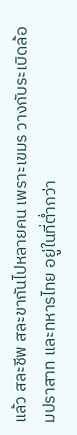แล้ว สละชีพ สละขากันไปหลายคน เพราะเขมร วางกับระเบิดล้อมปราสาท และทหารไทย อยู่ในที่ต่ำกว่า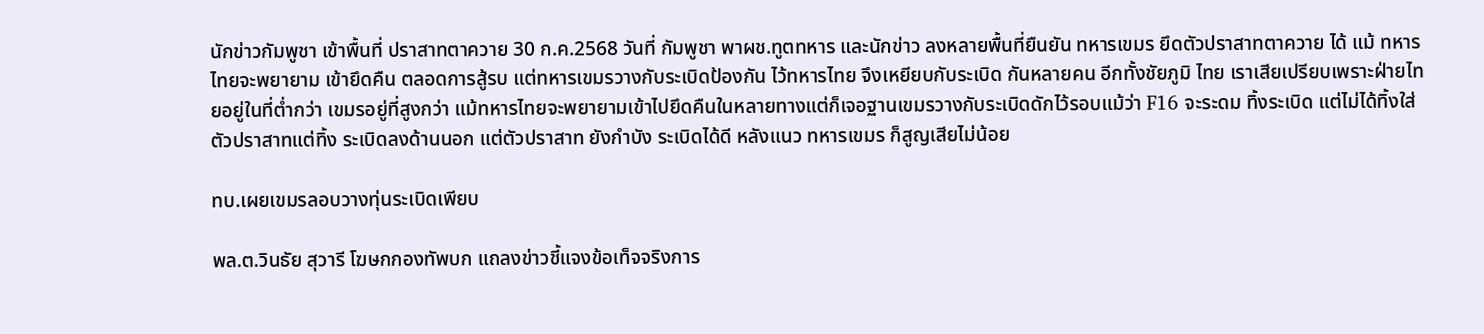นักข่าวกัมพูชา เข้าพื้นที่ ปราสาทตาควาย 30 ก.ค.2568 วันที่ กัมพูชา พาผช.ทูตทหาร และนักข่าว ลงหลายพื้นที่ยืนยัน ทหารเขมร ยึดตัวปราสาทตาควาย ได้ แม้ ทหารไทยจะพยายาม เข้ายึดคืน ตลอดการสู้รบ แต่ทหารเขมรวางกับระเบิดป้องกัน ไว้ทหารไทย จึงเหยียบกับระเบิด กันหลายคน อีกทั้งชัยภูมิ ไทย เราเสียเปรียบเพราะฝ่ายไทยอยู่ในที่ต่ำกว่า เขมรอยู่ที่สูงกว่า แม้ทหารไทยจะพยายามเข้าไปยึดคืนในหลายทางแต่ก็เจอฐานเขมรวางกับระเบิดดักไว้รอบแม้ว่า F16 จะระดม ทิ้งระเบิด แต่ไม่ได้ทิ้งใส่ตัวปราสาทแต่ทิ้ง ระเบิดลงด้านนอก แต่ตัวปราสาท ยังกำบัง ระเบิดได้ดี หลังแนว ทหารเขมร ก็สูญเสียไม่น้อย

ทบ.เผยเขมรลอบวางทุ่นระเบิดเพียบ

พล.ต.วินธัย สุวารี โฆษกกองทัพบก แถลงข่าวชี้แจงข้อเท็จจริงการ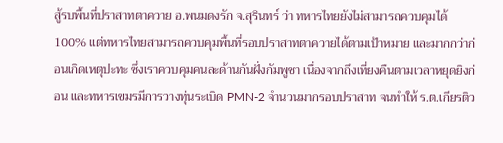สู้รบพื้นที่ปราสาทตาควาย อ.พนมดงรัก จ.สุรินทร์ ว่า ทหารไทยยังไม่สามารถควบคุมได้ 100% แต่ทหารไทยสามารถควบคุมพื้นที่รอบปราสาทตาควายได้ตามเป้าหมาย และมากกว่าก่อนเกิดเหตุปะทะ ซึ่งเราควบคุมคนละด้านกันฝั่งกัมพูชา เนื่องจากถึงเที่ยงคืนตามเวลาหยุดยิงก่อน และทหารเขมรมีการวางทุ่นระเบิด PMN-2 จำนวนมากรอบปราสาท จนทำให้ ร.ต.เกียรติว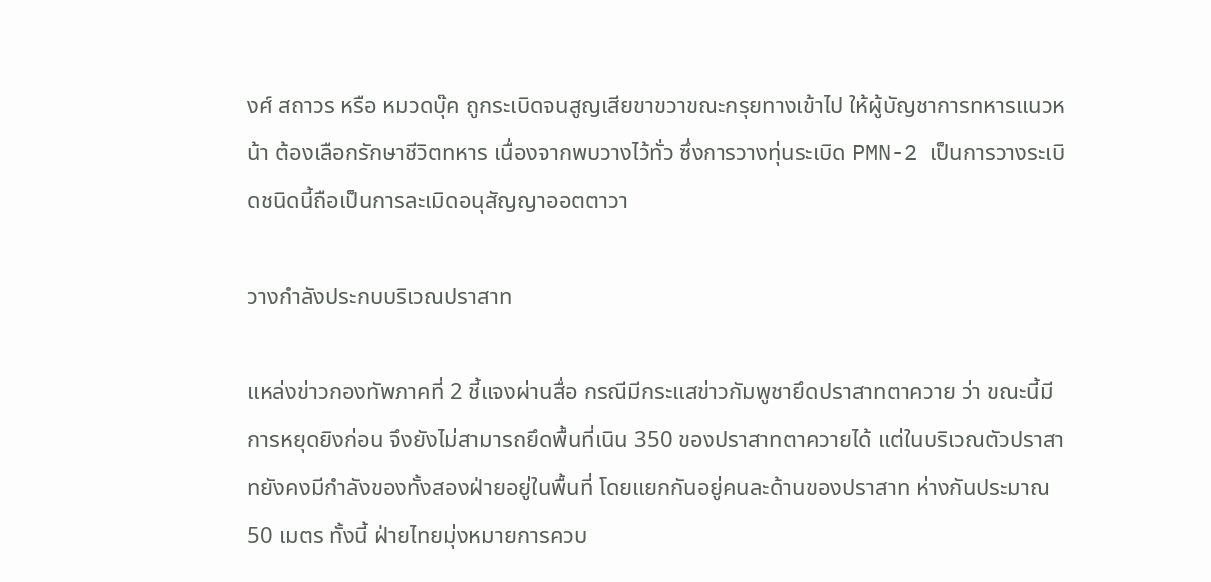งศ์ สถาวร หรือ หมวดบุ๊ค ถูกระเบิดจนสูญเสียขาขวาขณะกรุยทางเข้าไป ให้ผู้บัญชาการทหารแนวหน้า ต้องเลือกรักษาชีวิตทหาร เนื่องจากพบวางไว้ทั่ว ซึ่งการวางทุ่นระเบิด PMN-2 เป็นการวางระเบิดชนิดนี้ถือเป็นการละเมิดอนุสัญญาออตตาวา

วางกำลังประกบบริเวณปราสาท

แหล่งข่าวกองทัพภาคที่ 2 ชี้แจงผ่านสื่อ กรณีมีกระแสข่าวกัมพูชายึดปราสาทตาควาย ว่า ขณะนี้มีการหยุดยิงก่อน จึงยังไม่สามารถยึดพื้นที่เนิน 350 ของปราสาทตาควายได้ แต่ในบริเวณตัวปราสาทยังคงมีกำลังของทั้งสองฝ่ายอยู่ในพื้นที่ โดยแยกกันอยู่คนละด้านของปราสาท ห่างกันประมาณ 50 เมตร ทั้งนี้ ฝ่ายไทยมุ่งหมายการควบ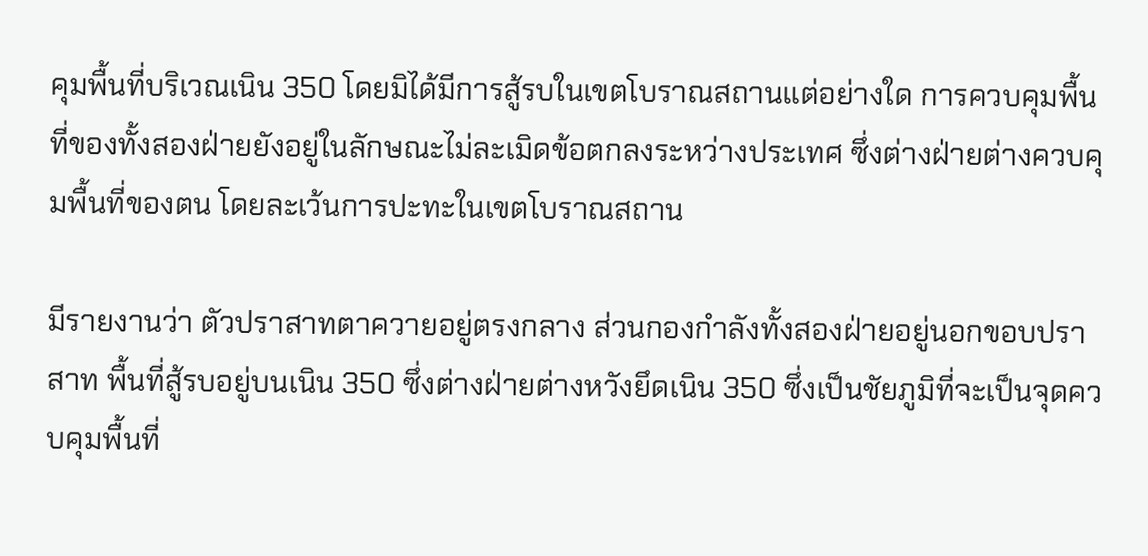คุมพื้นที่บริเวณเนิน 350 โดยมิได้มีการสู้รบในเขตโบราณสถานแต่อย่างใด การควบคุมพื้นที่ของทั้งสองฝ่ายยังอยู่ในลักษณะไม่ละเมิดข้อตกลงระหว่างประเทศ ซึ่งต่างฝ่ายต่างควบคุมพื้นที่ของตน โดยละเว้นการปะทะในเขตโบราณสถาน

มีรายงานว่า ตัวปราสาทตาควายอยู่ตรงกลาง ส่วนกองกำลังทั้งสองฝ่ายอยู่นอกขอบปราสาท พื้นที่สู้รบอยู่บนเนิน 350 ซึ่งต่างฝ่ายต่างหวังยึดเนิน 350 ซึ่งเป็นชัยภูมิที่จะเป็นจุดควบคุมพื้นที่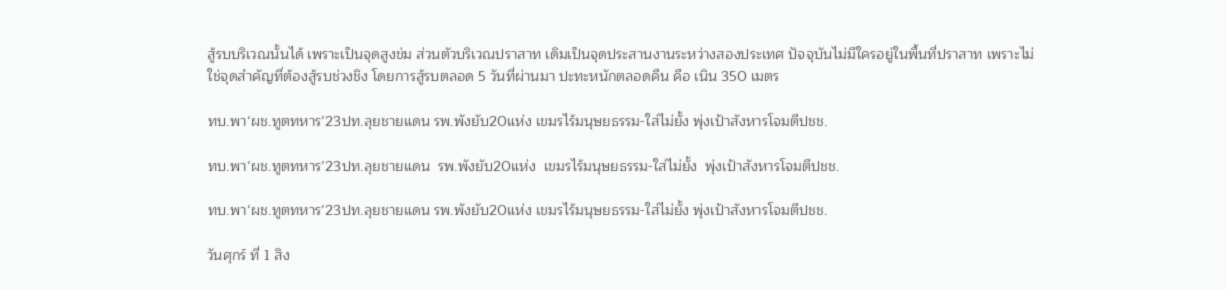สู้รบบริเวณนั้นได้ เพราะเป็นจุดสูงข่ม ส่วนตัวบริเวณปราสาท เดิมเป็นจุดประสานงานระหว่างสองประเทศ ปัจจุบันไม่มีใครอยู่ในพื้นที่ปราสาท เพราะไม่ใช่จุดสำคัญที่ต้องสู้รบช่วงชิง โดยการสู้รบตลอด 5 วันที่ผ่านมา ปะทะหนักตลอดคืน คือ เนิน 350 เมตร

ทบ.พา‘ผช.ทูตทหาร’23ปท.ลุยชายแดน รพ.พังยับ20แห่ง เขมรไร้มนุษยธรรม-ใส่ไม่ยั้ง พุ่งเป้าสังหารโจมตีปชช.

ทบ.พา‘ผช.ทูตทหาร’23ปท.ลุยชายแดน  รพ.พังยับ20แห่ง  เขมรไร้มนุษยธรรม-ใส่ไม่ยั้ง  พุ่งเป้าสังหารโจมตีปชช.

ทบ.พา‘ผช.ทูตทหาร’23ปท.ลุยชายแดน รพ.พังยับ20แห่ง เขมรไร้มนุษยธรรม-ใส่ไม่ยั้ง พุ่งเป้าสังหารโจมตีปชช.

วันศุกร์ ที่ 1 สิง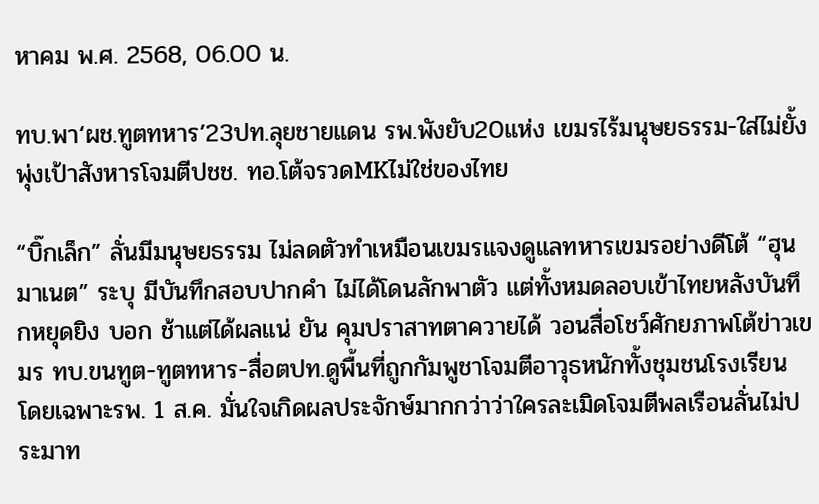หาคม พ.ศ. 2568, 06.00 น.

ทบ.พา‘ผช.ทูตทหาร’23ปท.ลุยชายแดน รพ.พังยับ20แห่ง เขมรไร้มนุษยธรรม-ใส่ไม่ยั้ง พุ่งเป้าสังหารโจมตีปชช. ทอ.โต้จรวดMKไม่ใช่ของไทย

“บิ๊กเล็ก” ลั่นมีมนุษยธรรม ไม่ลดตัวทำเหมือนเขมรแจงดูแลทหารเขมรอย่างดีโต้ “ฮุน มาเนต” ระบุ มีบันทึกสอบปากคำ ไม่ได้โดนลักพาตัว แต่ทั้งหมดลอบเข้าไทยหลังบันทึกหยุดยิง บอก ช้าแต่ได้ผลแน่ ยัน คุมปราสาทตาควายได้ วอนสื่อโชว์ศักยภาพโต้ข่าวเขมร ทบ.ขนทูต-ทูตทหาร-สื่อตปท.ดูพื้นที่ถูกกัมพูชาโจมตีอาวุธหนักทั้งชุมชนโรงเรียน โดยเฉพาะรพ. 1 ส.ค. มั่นใจเกิดผลประจักษ์มากกว่าว่าใครละเมิดโจมตีพลเรือนลั่นไม่ประมาท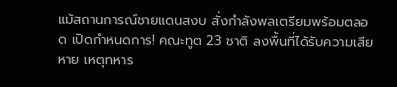แม้สถานการณ์ชายแดนสงบ สั่งกำลังพลเตรียมพร้อมตลอด เปิดกำหนดการ! คณะทูต 23 ชาติ ลงพื้นที่ได้รับความเสียหาย เหตุทหาร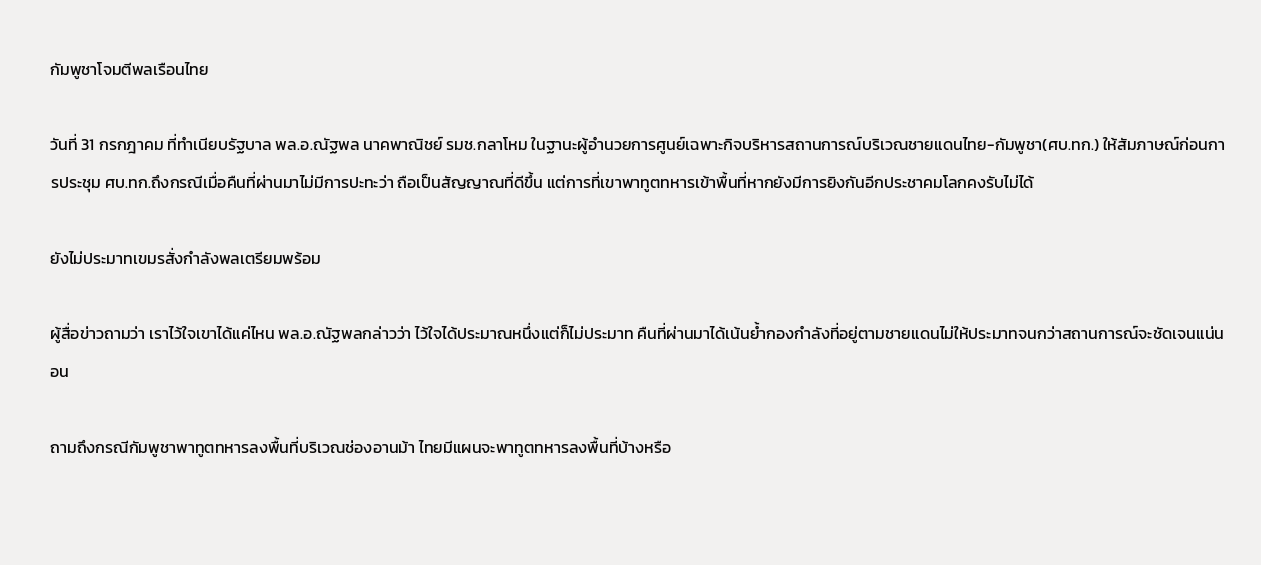กัมพูชาโจมตีพลเรือนไทย

วันที่ 31 กรกฎาคม ที่ทำเนียบรัฐบาล พล.อ.ณัฐพล นาคพาณิชย์ รมช.กลาโหม ในฐานะผู้อำนวยการศูนย์เฉพาะกิจบริหารสถานการณ์บริเวณชายแดนไทย-กัมพูชา(ศบ.ทก.) ให้สัมภาษณ์ก่อนการประชุม ศบ.ทก.ถึงกรณีเมื่อคืนที่ผ่านมาไม่มีการปะทะว่า ถือเป็นสัญญาณที่ดีขึ้น แต่การที่เขาพาทูตทหารเข้าพื้นที่หากยังมีการยิงกันอีกประชาคมโลกคงรับไม่ได้

ยังไม่ประมาทเขมรสั่งกำลังพลเตรียมพร้อม

ผู้สื่อข่าวถามว่า เราไว้ใจเขาได้แค่ไหน พล.อ.ณัฐพลกล่าวว่า ไว้ใจได้ประมาณหนึ่งแต่ก็ไม่ประมาท คืนที่ผ่านมาได้เน้นย้ำกองกำลังที่อยู่ตามชายแดนไม่ให้ประมาทจนกว่าสถานการณ์จะชัดเจนแน่นอน

ถามถึงกรณีกัมพูชาพาทูตทหารลงพื้นที่บริเวณช่องอานม้า ไทยมีแผนจะพาทูตทหารลงพื้นที่บ้างหรือ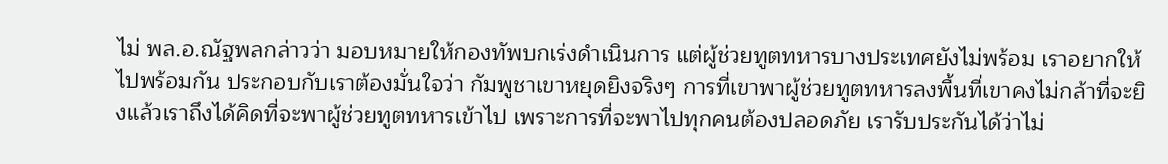ไม่ พล.อ.ณัฐพลกล่าวว่า มอบหมายให้กองทัพบกเร่งดำเนินการ แต่ผู้ช่วยทูตทหารบางประเทศยังไม่พร้อม เราอยากให้ไปพร้อมกัน ประกอบกับเราต้องมั่นใจว่า กัมพูชาเขาหยุดยิงจริงๆ การที่เขาพาผู้ช่วยทูตทหารลงพื้นที่เขาคงไม่กล้าที่จะยิงแล้วเราถึงได้คิดที่จะพาผู้ช่วยทูตทหารเข้าไป เพราะการที่จะพาไปทุกคนต้องปลอดภัย เรารับประกันได้ว่าไม่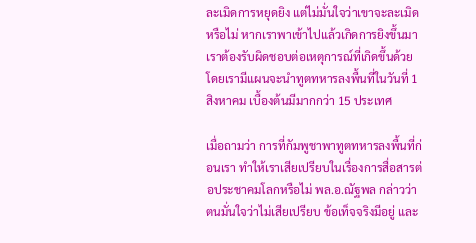ละเมิดการหยุดยิง แต่ไม่มั่นใจว่าเขาจะละเมิดหรือไม่ หากเราพาเข้าไปแล้วเกิดการยิงขึ้นมา เราต้องรับผิดชอบต่อเหตุการณ์ที่เกิดขึ้นด้วย โดยเรามีแผนจะนำทูตทหารลงพื้นที่ในวันที่ 1 สิงหาคม เบื้องต้นมีมากกว่า 15 ประเทศ

เมื่อถามว่า การที่กัมพูชาพาทูตทหารลงพื้นที่ก่อนเรา ทำให้เราเสียเปรียบในเรื่องการสื่อสารต่อประชาคมโลกหรือไม่ พล.อ.ณัฐพล กล่าวว่า ตนมั่นใจว่าไม่เสียเปรียบ ข้อเท็จจริงมีอยู่ และ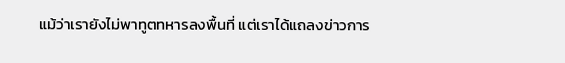แม้ว่าเรายังไม่พาทูตทหารลงพื้นที่ แต่เราได้แถลงข่าวการ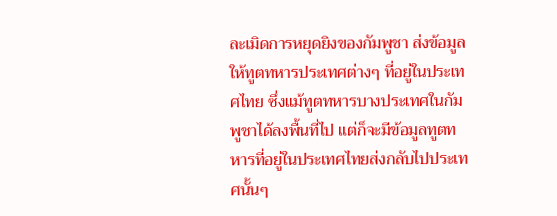ละเมิดการหยุดยิงของกัมพูชา ส่งข้อมูลให้ทูตทหารประเทศต่างๆ ที่อยู่ในประเทศไทย ซึ่งแม้ทูตทหารบางประเทศในกัมพูชาได้ลงพื้นที่ไป แต่ก็จะมีข้อมูลทูตทหารที่อยู่ในประเทศไทยส่งกลับไปประเทศนั้นๆ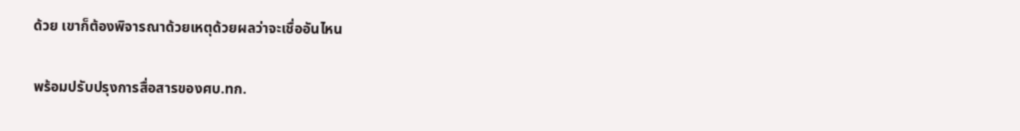ด้วย เขาก็ต้องพิจารณาด้วยเหตุด้วยผลว่าจะเชื่ออันไหน

พร้อมปรับปรุงการสื่อสารของศบ.ทก.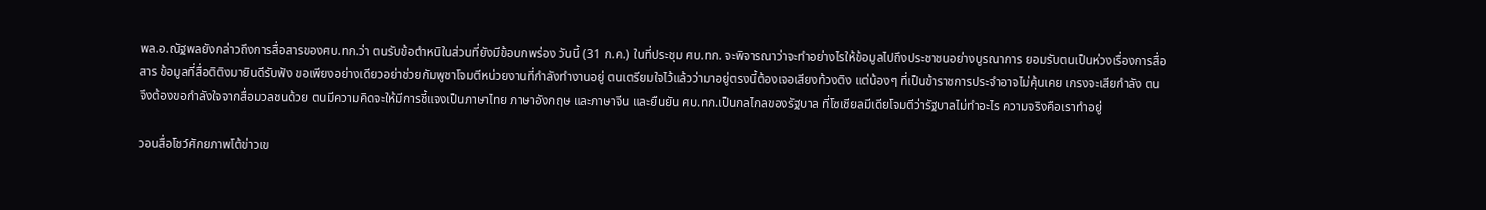พล.อ.ณัฐพลยังกล่าวถึงการสื่อสารของศบ.ทก.ว่า ตนรับข้อตำหนิในส่วนที่ยังมีข้อบกพร่อง วันนี้ (31 ก.ค.) ในที่ประชุม ศบ.ทก. จะพิจารณาว่าจะทำอย่างไรให้ข้อมูลไปถึงประชาชนอย่างบูรณาการ ยอมรับตนเป็นห่วงเรื่องการสื่อสาร ข้อมูลที่สื่อติติงมายินดีรับฟัง ขอเพียงอย่างเดียวอย่าช่วยกัมพูชาโจมตีหน่วยงานที่กำลังทำงานอยู่ ตนเตรียมใจไว้แล้วว่ามาอยู่ตรงนี้ต้องเจอเสียงท้วงติง แต่น้องๆ ที่เป็นข้าราชการประจำอาจไม่คุ้นเคย เกรงจะเสียกำลัง ตนจึงต้องขอกำลังใจจากสื่อมวลชนด้วย ตนมีความคิดจะให้มีการชี้แจงเป็นภาษาไทย ภาษาอังกฤษ และภาษาจีน และยืนยัน ศบ.ทก.เป็นกลไกลของรัฐบาล ที่โซเชียลมีเดียโจมตีว่ารัฐบาลไม่ทำอะไร ความจริงคือเราทำอยู่

วอนสื่อโชว์ศักยภาพโต้ข่าวเข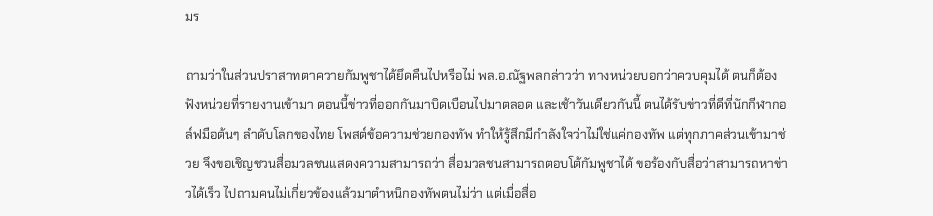มร

ถามว่าในส่วนปราสาทตาควายกัมพูชาได้ยึดคืนไปหรือไม่ พล.อ.ณัฐพลกล่าวว่า ทางหน่วยบอกว่าควบคุมได้ ตนก็ต้องฟังหน่วยที่รายงานเข้ามา ตอนนี้ข่าวที่ออกกันมาบิดเบือนไปมาตลอด และเช้าวันเดียวกันนี้ ตนได้รับข่าวที่ดีที่นักกีฬากอล์ฟมือต้นๆ ลำดับโลกของไทย โพสต์ข้อความช่วยกองทัพ ทำให้รู้สึกมีกำลังใจว่าไม่ใช่แค่กองทัพ แต่ทุกภาคส่วนเข้ามาช่วย จึงขอเชิญชวนสื่อมวลชนแสดงความสามารถว่า สื่อมวลชนสามารถตอบโต้กัมพูชาได้ ขอร้องกับสื่อว่าสามารถหาข่าวได้เร็ว ไปถามคนไม่เกี่ยวข้องแล้วมาตำหนิกองทัพตนไม่ว่า แต่เมื่อสื่อ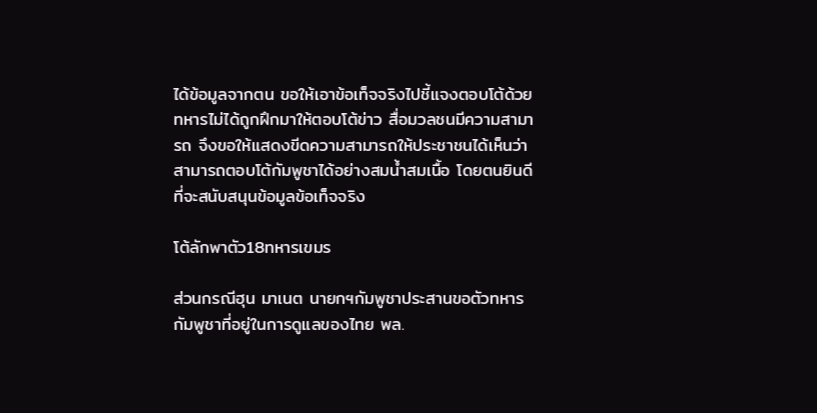ได้ข้อมูลจากตน ขอให้เอาข้อเท็จจริงไปชี้แจงตอบโต้ด้วย ทหารไม่ได้ถูกฝึกมาให้ตอบโต้ข่าว สื่อมวลชนมีความสามารถ จึงขอให้แสดงขีดความสามารถให้ประชาชนได้เห็นว่าสามารถตอบโต้กัมพูชาได้อย่างสมน้ำสมเนื้อ โดยตนยินดีที่จะสนับสนุนข้อมูลข้อเท็จจริง

โต้ลักพาตัว18ทหารเขมร

ส่วนกรณีฮุน มาเนต นายกฯกัมพูชาประสานขอตัวทหารกัมพูชาที่อยู่ในการดูแลของไทย พล.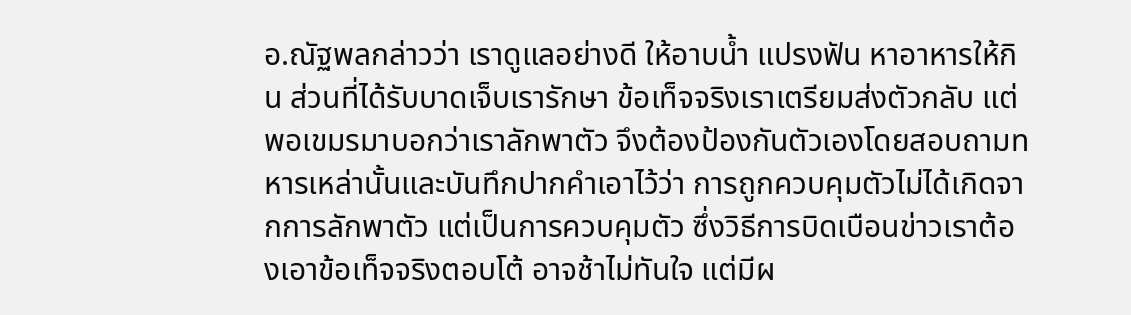อ.ณัฐพลกล่าวว่า เราดูแลอย่างดี ให้อาบน้ำ แปรงฟัน หาอาหารให้กิน ส่วนที่ได้รับบาดเจ็บเรารักษา ข้อเท็จจริงเราเตรียมส่งตัวกลับ แต่พอเขมรมาบอกว่าเราลักพาตัว จึงต้องป้องกันตัวเองโดยสอบถามทหารเหล่านั้นและบันทึกปากคำเอาไว้ว่า การถูกควบคุมตัวไม่ได้เกิดจากการลักพาตัว แต่เป็นการควบคุมตัว ซึ่งวิธีการบิดเบือนข่าวเราต้องเอาข้อเท็จจริงตอบโต้ อาจช้าไม่ทันใจ แต่มีผ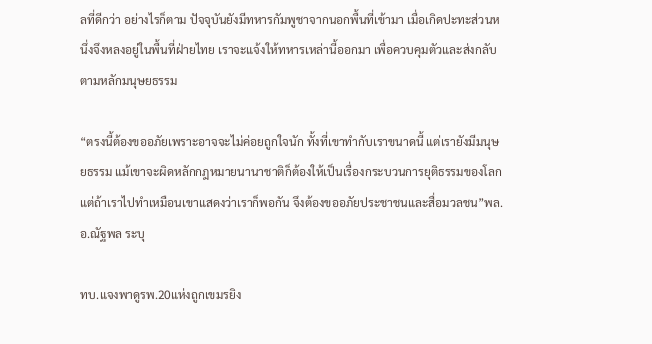ลที่ดีกว่า อย่างไรก็ตาม ปัจจุบันยังมีทหารกัมพูชาจากนอกพื้นที่เข้ามา เมื่อเกิดปะทะส่วนหนึ่งจึงหลงอยู่ในพื้นที่ฝ่ายไทย เราจะแจ้งให้ทหารเหล่านี้ออกมา เพื่อควบคุมตัวและส่งกลับตามหลักมนุษยธรรม

“ตรงนี้ต้องขออภัยเพราะอาจจะไม่ค่อยถูกใจนัก ทั้งที่เขาทำกับเราขนาดนี้ แต่เรายังมีมนุษยธรรม แม้เขาจะผิดหลักกฎหมายนานาชาติก็ต้องให้เป็นเรื่องกระบวนการยุติธรรมของโลก แต่ถ้าเราไปทำเหมือนเขาแสดงว่าเราก็พอกัน จึงต้องขออภัยประชาชนและสื่อมวลชน”พล.อ.ณัฐพล ระบุ

ทบ.แจงพาดูรพ.20แห่งถูกเขมรยิง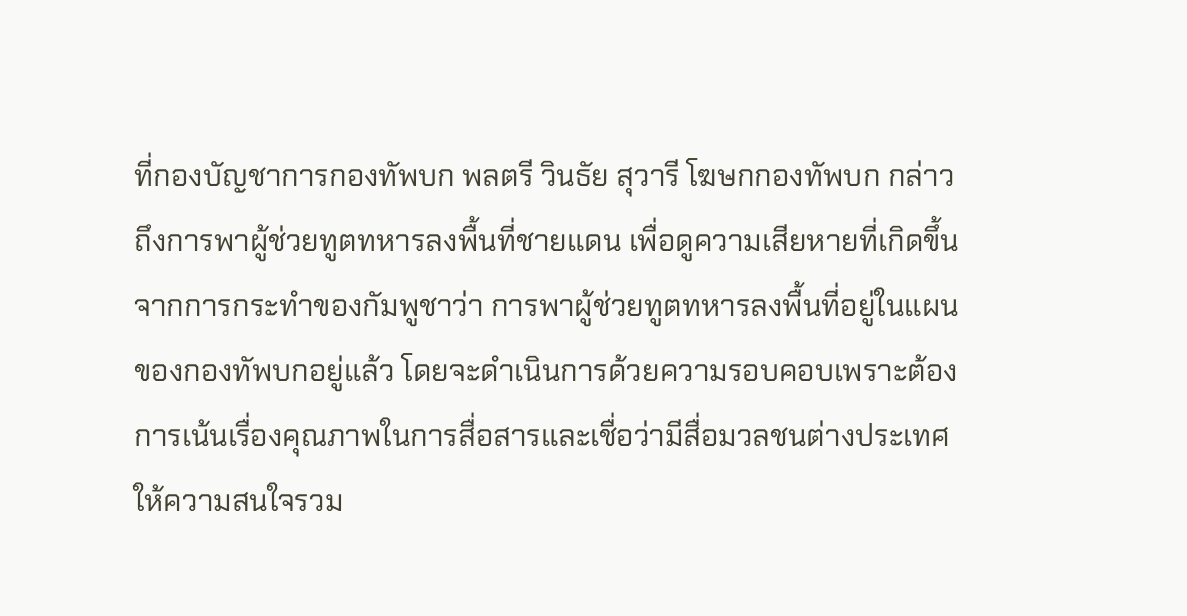ที่กองบัญชาการกองทัพบก พลตรี วินธัย สุวารี โฆษกกองทัพบก กล่าวถึงการพาผู้ช่วยทูตทหารลงพื้นที่ชายแดน เพื่อดูความเสียหายที่เกิดขึ้น จากการกระทำของกัมพูชาว่า การพาผู้ช่วยทูตทหารลงพื้นที่อยู่ในแผนของกองทัพบกอยู่แล้ว โดยจะดำเนินการด้วยความรอบคอบเพราะต้องการเน้นเรื่องคุณภาพในการสื่อสารและเชื่อว่ามีสื่อมวลชนต่างประเทศให้ความสนใจรวม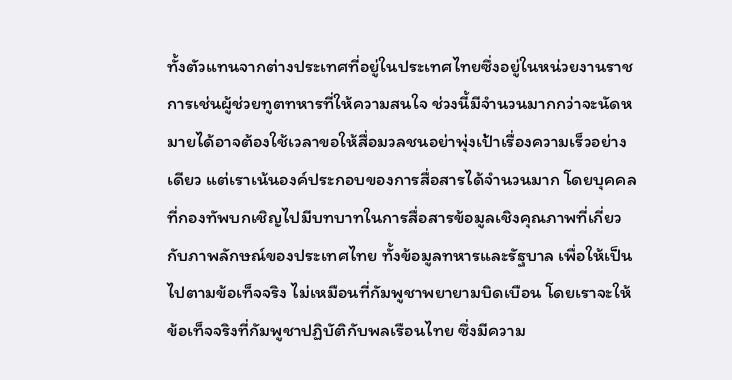ทั้งตัวแทนจากต่างประเทศที่อยู่ในประเทศไทยซึ่งอยู่ในหน่วยงานราชการเช่นผู้ช่วยทูตทหารที่ให้ความสนใจ ช่วงนี้มีจำนวนมากกว่าจะนัดหมายได้อาจต้องใช้เวลาขอให้สื่อมวลชนอย่าพุ่งเป้าเรื่องความเร็วอย่างเดียว แต่เราเน้นองค์ประกอบของการสื่อสารได้จำนวนมาก โดยบุคคลที่กองทัพบกเชิญไปมีบทบาทในการสื่อสารข้อมูลเชิงคุณภาพที่เกี่ยวกับภาพลักษณ์ของประเทศไทย ทั้งข้อมูลทหารและรัฐบาล เพื่อให้เป็นไปตามข้อเท็จจริง ไม่เหมือนที่กัมพูชาพยายามบิดเบือน โดยเราจะให้ข้อเท็จจริงที่กัมพูชาปฏิบัติกับพลเรือนไทย ซึ่งมีความ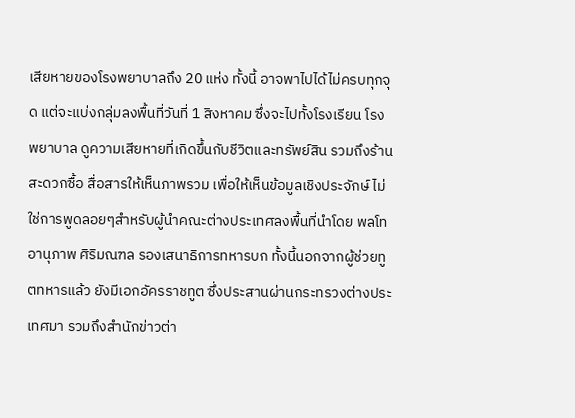เสียหายของโรงพยาบาลถึง 20 แห่ง ทั้งนี้ อาจพาไปได้ไม่ครบทุกจุด แต่จะแบ่งกลุ่มลงพื้นที่วันที่ 1 สิงหาคม ซึ่งจะไปทั้งโรงเรียน โรงพยาบาล ดูความเสียหายที่เกิดขึ้นกับชีวิตและทรัพย์สิน รวมถึงร้านสะดวกซื้อ สื่อสารให้เห็นภาพรวม เพื่อให้เห็นข้อมูลเชิงประจักษ์ ไม่ใช่การพูดลอยๆสำหรับผู้นำคณะต่างประเทศลงพื้นที่นำโดย พลโทอานุภาพ ศิริมณฑล รองเสนาธิการทหารบก ทั้งนี้นอกจากผู้ช่วยทูตทหารแล้ว ยังมีเอกอัครราชทูต ซึ่งประสานผ่านกระทรวงต่างประเทศมา รวมถึงสำนักข่าวต่า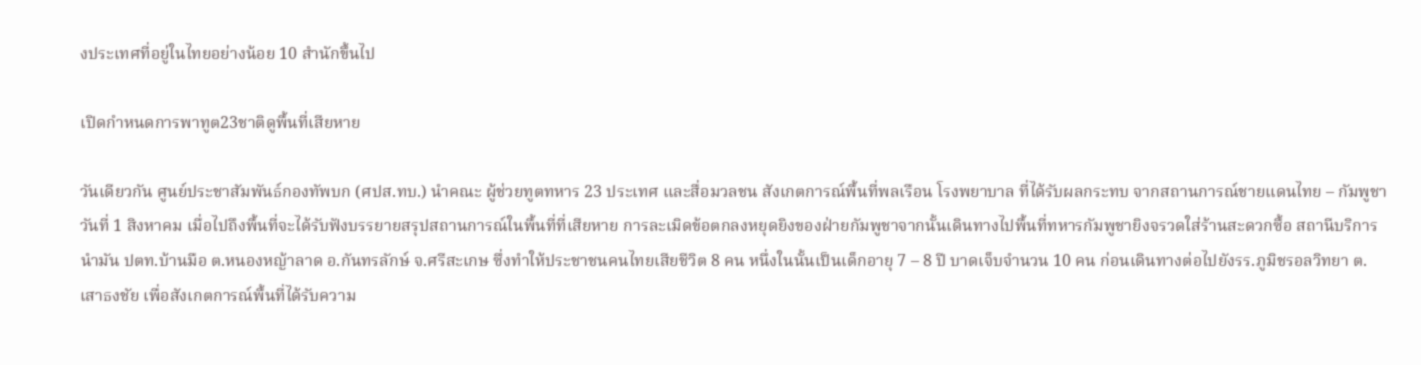งประเทศที่อยู่ในไทยอย่างน้อย 10 สำนักขึ้นไป

เปิดกำหนดการพาทูต23ชาติดูพื้นที่เสียหาย

วันเดียวกัน ศูนย์ประชาสัมพันธ์กองทัพบก (ศปส.ทบ.) นำคณะ ผู้ช่วยทูตทหาร 23 ประเทศ และสื่อมวลชน สังเกตการณ์พื้นที่พลเรือน โรงพยาบาล ที่ได้รับผลกระทบ จากสถานการณ์ชายแดนไทย – กัมพูชา วันที่ 1 สิงหาคม เมื่อไปถึงพื้นที่จะได้รับฟังบรรยายสรุปสถานการณ์ในพื้นที่ที่เสียหาย การละเมิดข้อตกลงหยุดยิงของฝ่ายกัมพูชาจากนั้นเดินทางไปพื้นที่ทหารกัมพูชายิงจรวดใส่ร้านสะดวกซื้อ สถานีบริการนำมัน ปตท.บ้านมือ ต.หนองหญ้าลาด อ.กันทรลักษ์ จ.ศรีสะเกษ ซึ่งทำให้ประชาชนคนไทยเสียชีวิต 8 คน หนึ่งในนั้นเป็นเด็กอายุ 7 – 8 ปี บาดเจ็บจำนวน 10 คน ก่อนเดินทางต่อไปยังรร.ภูมิชรอลวิทยา ต.เสาธงชัย เพื่อสังเกตการณ์พื้นที่ได้รับความ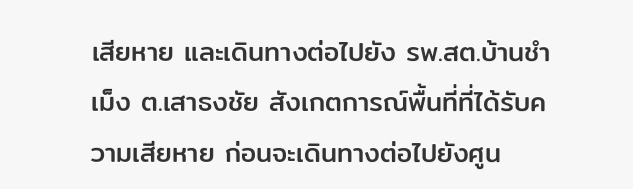เสียหาย และเดินทางต่อไปยัง รพ.สต.บ้านชำเม็ง ต.เสาธงชัย สังเกตการณ์พื้นที่ที่ได้รับความเสียหาย ก่อนจะเดินทางต่อไปยังศูน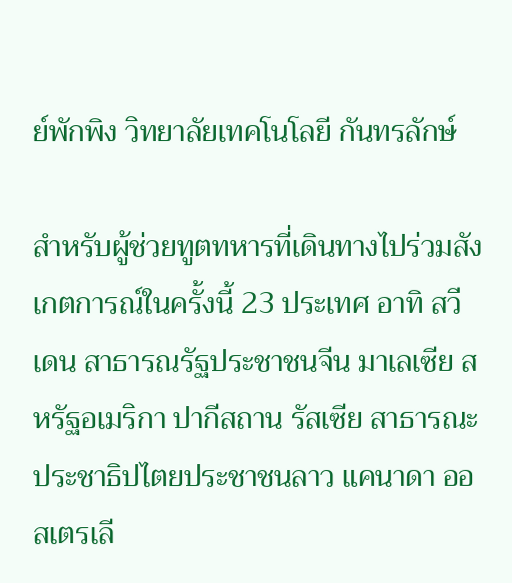ย์พักพิง วิทยาลัยเทคโนโลยี กันทรลักษ์

สำหรับผู้ช่วยทูตทหารที่เดินทางไปร่วมสังเกตการณ์ในครั้งนี้ 23 ประเทศ อาทิ สวีเดน สาธารณรัฐประชาชนจีน มาเลเซีย สหรัฐอเมริกา ปากีสถาน รัสเซีย สาธารณะประชาธิปไตยประชาชนลาว แคนาดา ออสเตรเลี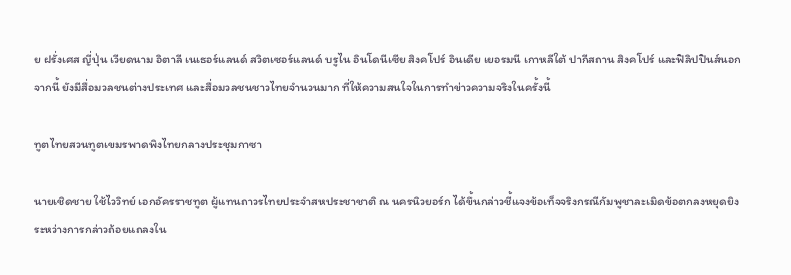ย ฝรั่งเศส ญี่ปุ่น เวียดนาม อิตาลี เนเธอร์แลนด์ สวิตเซอร์แลนด์ บรูไน อินโดนีเซีย สิงคโปร์ อินเดีย เยอรมนี เกาหลีใต้ ปากีสถาน สิงคโปร์ และฟิลิปปินส์นอกจากนี้ ยังมีสื่อมวลชนต่างประเทศ และสื่อมวลชนชาวไทยจำนวนมาก ที่ให้ความสนใจในการทำข่าวความจริงในครั้งนี้

ทูตไทยสวนทูตเขมรพาดพิงไทยกลางประชุมกาซา

นายเชิดชาย ใช้ไววิทย์ เอกอัครราชทูต ผู้แทนถาวรไทยประจำสหประชาชาติ ณ นครนิวยอร์ก ได้ขึ้นกล่าวชี้แจงข้อเท็จจริงกรณีกัมพูชาละเมิดข้อตกลงหยุดยิง ระหว่างการกล่าวถ้อยแถลงใน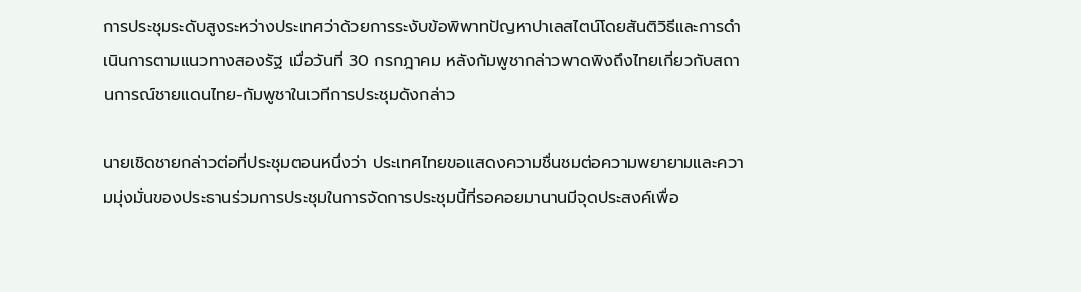การประชุมระดับสูงระหว่างประเทศว่าด้วยการระงับข้อพิพาทปัญหาปาเลสไตน์โดยสันติวิธีและการดำเนินการตามแนวทางสองรัฐ เมื่อวันที่ 30 กรกฎาคม หลังกัมพูชากล่าวพาดพิงถึงไทยเกี่ยวกับสถานการณ์ชายแดนไทย-กัมพูชาในเวทีการประชุมดังกล่าว

นายเชิดชายกล่าวต่อที่ประชุมตอนหนึ่งว่า ประเทศไทยขอแสดงความชื่นชมต่อความพยายามและความมุ่งมั่นของประธานร่วมการประชุมในการจัดการประชุมนี้ที่รอคอยมานานมีจุดประสงค์เพื่อ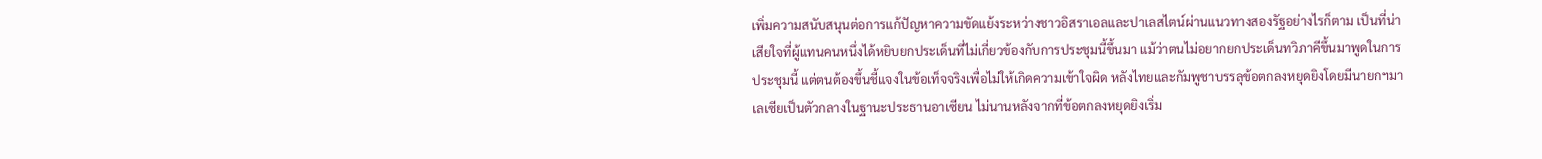เพิ่มความสนับสนุนต่อการแก้ปัญหาความขัดแย้งระหว่างชาวอิสราเอลและปาเลสไตน์ผ่านแนวทางสองรัฐอย่างไรก็ตาม เป็นที่น่าเสียใจที่ผู้แทนคนหนึ่งได้หยิบยกประเด็นที่ไม่เกี่ยวข้องกับการประชุมนี้ขึ้นมา แม้ว่าตนไม่อยากยกประเด็นทวิภาคีขึ้นมาพูดในการประชุมนี้ แต่ตนต้องขึ้นชี้แจงในข้อเท็จจริงเพื่อไม่ให้เกิดความเข้าใจผิด หลังไทยและกัมพูชาบรรลุข้อตกลงหยุดยิงโดยมีนายกฯมาเลเซียเป็นตัวกลางในฐานะประธานอาเซียน ไม่นานหลังจากที่ข้อตกลงหยุดยิงเริ่ม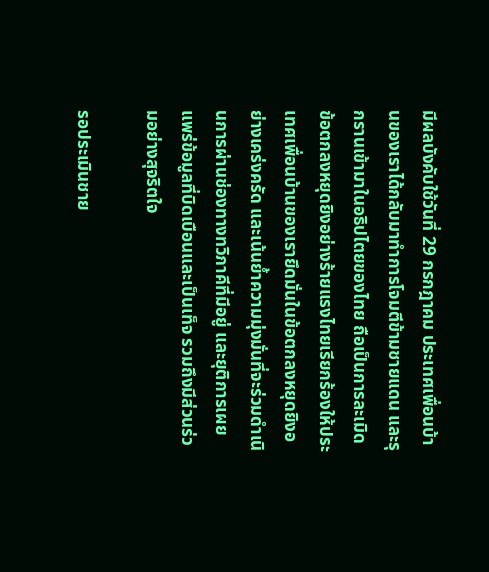มีผลบังคับใช้วันที่ 29 กรกฎาคม ประเทศเพื่อนบ้านของเราได้กลับมาทำการโจมตีข้ามชายแดน และรุกรานเข้ามาในอธิปไตยของไทย ถือเป็นการละเมิดข้อตกลงหยุดยิงอย่างร้ายแรงไทยเรียกร้องให้ประเทศเพื่อนบ้านของเรายึดมั่นในข้อตกลงหยุดยิงอย่างเคร่งครัด และเน้นย้ำความมุ่งมั่นที่จะร่วมดำเนินการผ่านช่องทางทวิภาคีที่มีอยู่ และยุติการเผยแพร่ข้อมูลที่บิดเบือนและเป็นเท็จ รวมถึงมีส่วนร่วมอย่างสุจริตใจ

รอประเมินชาย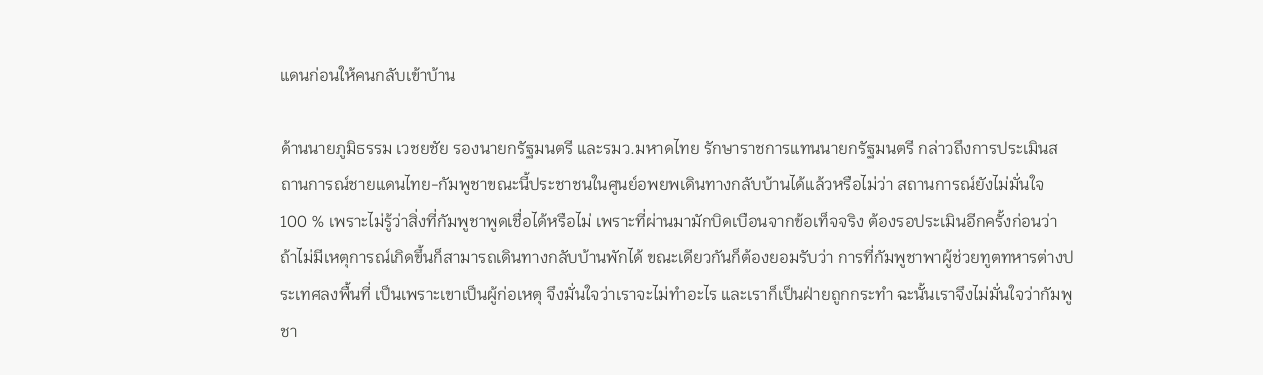แดนก่อนให้คนกลับเข้าบ้าน

ด้านนายภูมิธรรม เวชยชัย รองนายกรัฐมนตรี และรมว.มหาดไทย รักษาราชการแทนนายกรัฐมนตรี กล่าวถึงการประเมินสถานการณ์ชายแดนไทย-กัมพูชาขณะนี้ประชาชนในศูนย์อพยพเดินทางกลับบ้านได้แล้วหรือไม่ว่า สถานการณ์ยังไม่มั่นใจ 100 % เพราะไม่รู้ว่าสิ่งที่กัมพูชาพูดเชื่อได้หรือไม่ เพราะที่ผ่านมามักบิดเบือนจากข้อเท็จจริง ต้องรอประเมินอีกครั้งก่อนว่า ถ้าไม่มีเหตุการณ์เกิดขึ้นก็สามารถเดินทางกลับบ้านพักได้ ขณะเดียวกันก็ต้องยอมรับว่า การที่กัมพูชาพาผู้ช่วยทูตทหารต่างประเทศลงพื้นที่ เป็นเพราะเขาเป็นผู้ก่อเหตุ จึงมั่นใจว่าเราจะไม่ทำอะไร และเราก็เป็นฝ่ายถูกกระทำ ฉะนั้นเราจึงไม่มั่นใจว่ากัมพูชา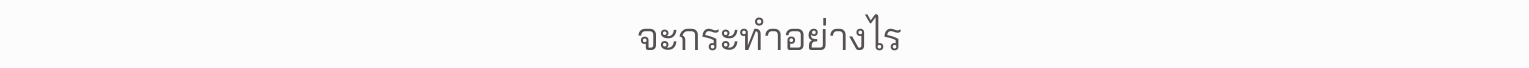จะกระทำอย่างไร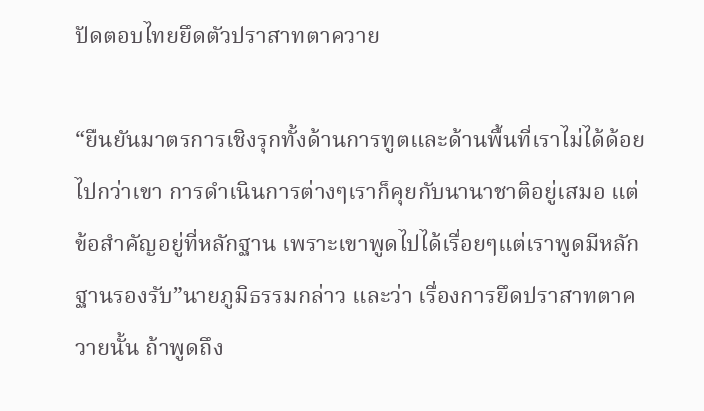ปัดตอบไทยยึดตัวปราสาทตาควาย

“ยืนยันมาตรการเชิงรุกทั้งด้านการทูตและด้านพื้นที่เราไม่ได้ด้อยไปกว่าเขา การดำเนินการต่างๆเราก็คุยกับนานาชาติอยู่เสมอ แต่ข้อสำคัญอยู่ที่หลักฐาน เพราะเขาพูดไปได้เรื่อยๆแต่เราพูดมีหลักฐานรองรับ”นายภูมิธรรมกล่าว และว่า เรื่องการยึดปราสาทตาควายนั้น ถ้าพูดถึง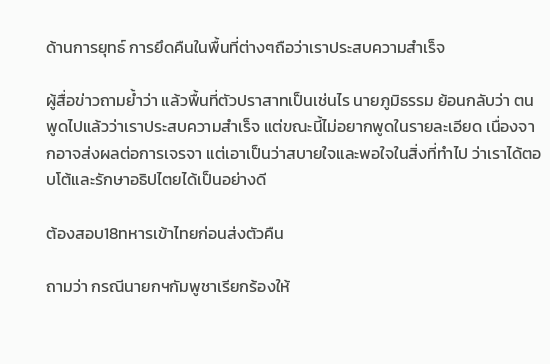ด้านการยุทธ์ การยึดคืนในพื้นที่ต่างๆถือว่าเราประสบความสำเร็จ

ผู้สื่อข่าวถามย้ำว่า แล้วพื้นที่ตัวปราสาทเป็นเช่นไร นายภูมิธรรม ย้อนกลับว่า ตนพูดไปแล้วว่าเราประสบความสำเร็จ แต่ขณะนี้ไม่อยากพูดในรายละเอียด เนื่องจากอาจส่งผลต่อการเจรจา แต่เอาเป็นว่าสบายใจและพอใจในสิ่งที่ทำไป ว่าเราได้ตอบโต้และรักษาอธิปไตยได้เป็นอย่างดี

ต้องสอบ18ทหารเข้าไทยก่อนส่งตัวคืน

ถามว่า กรณีนายกฯกัมพูชาเรียกร้องให้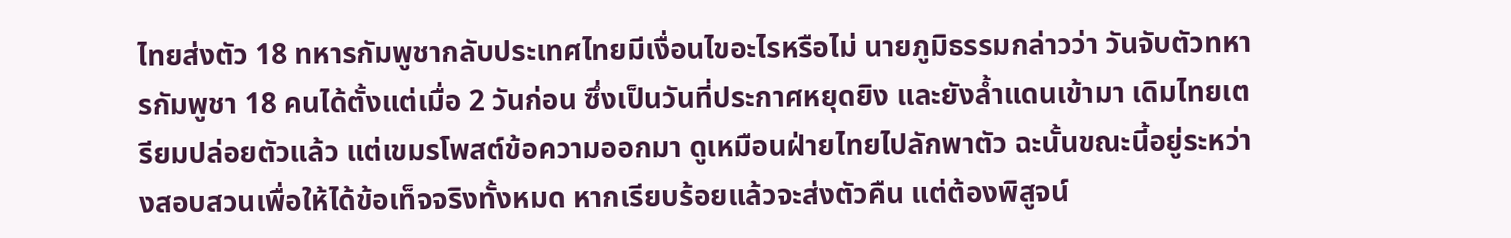ไทยส่งตัว 18 ทหารกัมพูชากลับประเทศไทยมีเงื่อนไขอะไรหรือไม่ นายภูมิธรรมกล่าวว่า วันจับตัวทหารกัมพูชา 18 คนได้ตั้งแต่เมื่อ 2 วันก่อน ซึ่งเป็นวันที่ประกาศหยุดยิง และยังล้ำแดนเข้ามา เดิมไทยเตรียมปล่อยตัวแล้ว แต่เขมรโพสต์ข้อความออกมา ดูเหมือนฝ่ายไทยไปลักพาตัว ฉะนั้นขณะนี้อยู่ระหว่างสอบสวนเพื่อให้ได้ข้อเท็จจริงทั้งหมด หากเรียบร้อยแล้วจะส่งตัวคืน แต่ต้องพิสูจน์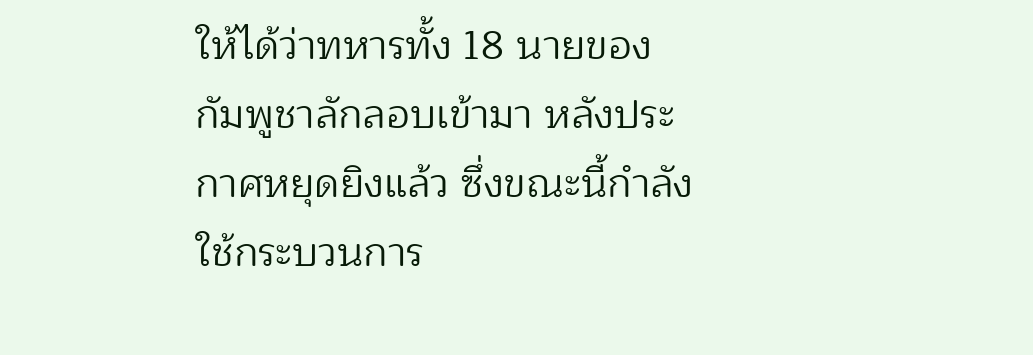ให้ได้ว่าทหารทั้ง 18 นายของกัมพูชาลักลอบเข้ามา หลังประกาศหยุดยิงแล้ว ซึ่งขณะนี้กำลังใช้กระบวนการ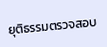ยุติธรรมตรวจสอบ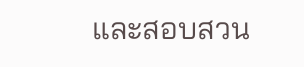และสอบสวน